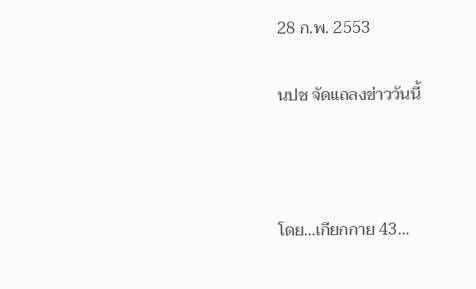28 ก.พ. 2553

นปช จัดแถลงข่าววันนี้



โดย…เกียกกาย 43…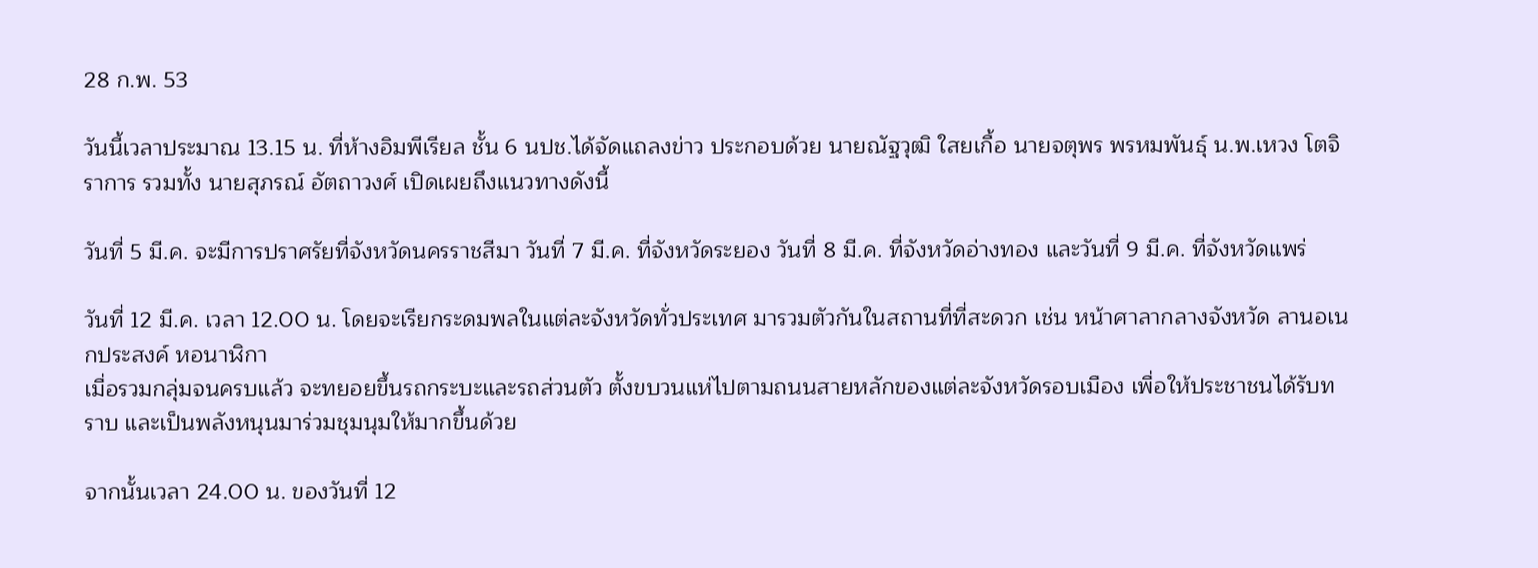28 ก.พ. 53

วันนี้เวลาประมาณ 13.15 น. ที่ห้างอิมพีเรียล ชั้น 6 นปช.ได้จัดแถลงข่าว ประกอบด้วย นายณัฐวุฒิ ใสยเกื้อ นายจตุพร พรหมพันธุ์ น.พ.เหวง โตจิราการ รวมทั้ง นายสุภรณ์ อัตถาวงศ์ เปิดเผยถึงแนวทางดังนี้

วันที่ 5 มี.ค. จะมีการปราศรัยที่จังหวัดนครราชสีมา วันที่ 7 มี.ค. ที่จังหวัดระยอง วันที่ 8 มี.ค. ที่จังหวัดอ่างทอง และวันที่ 9 มี.ค. ที่จังหวัดแพร่

วันที่ 12 มี.ค. เวลา 12.00 น. โดยจะเรียกระดมพลในแต่ละจังหวัดทั่วประเทศ มารวมตัวกันในสถานที่ที่สะดวก เช่น หน้าศาลากลางจังหวัด ลานอเนกประสงค์ หอนาฬิกา
เมื่อรวมกลุ่มจนครบแล้ว จะทยอยขึ้นรถกระบะและรถส่วนตัว ตั้งขบวนแห่ไปตามถนนสายหลักของแต่ละจังหวัดรอบเมือง เพื่อให้ประชาชนได้รับทราบ และเป็นพลังหนุนมาร่วมชุมนุมให้มากขึ้นด้วย

จากนั้นเวลา 24.00 น. ของวันที่ 12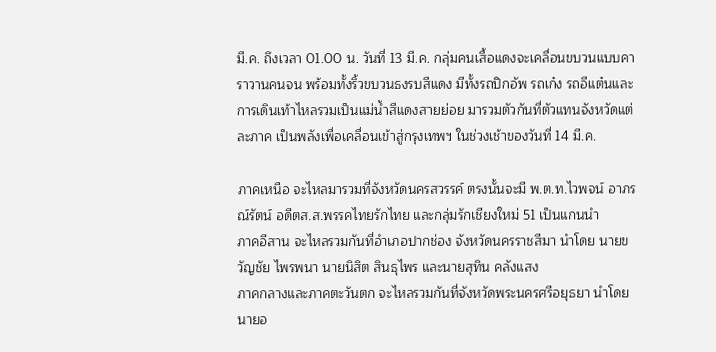มี.ค. ถึงเวลา 01.00 น. วันที่ 13 มี.ค. กลุ่มคนเสื้อแดงจะเคลื่อนขบวนแบบคาราวานคนจน พร้อมทั้งริ้วขบวนธงรบสีแดง มีทั้งรถปิกอัพ รถเก๋ง รถอีแต๋นและการเดินเท้าไหลรวมเป็นแม่น้ำสีแดงสายย่อย มารวมตัวกันที่ตัวแทนจังหวัดแต่ละภาค เป็นพลังเพื่อเคลื่อนเข้าสู่กรุงเทพฯ ในช่วงเช้าของวันที่ 14 มี.ค.

ภาคเหนือ จะไหลมารวมที่จังหวัดนครสวรรค์ ตรงนั้นจะมี พ.ต.ท.ไวพจน์ อาภรณ์รัตน์ อดีตส.ส.พรรคไทยรักไทย และกลุ่มรักเชียงใหม่ 51 เป็นแกนนำ
ภาคอีสาน จะไหลรวมกันที่อำเภอปากช่อง จังหวัดนครราชสีมา นำโดย นายขวัญชัย ไพรพนา นายนิสิต สินธุไพร และนายสุทิน คลังแสง
ภาคกลางและภาคตะวันตก จะไหลรวมกันที่จังหวัดพระนครศรีอยุธยา นำโดย นายอ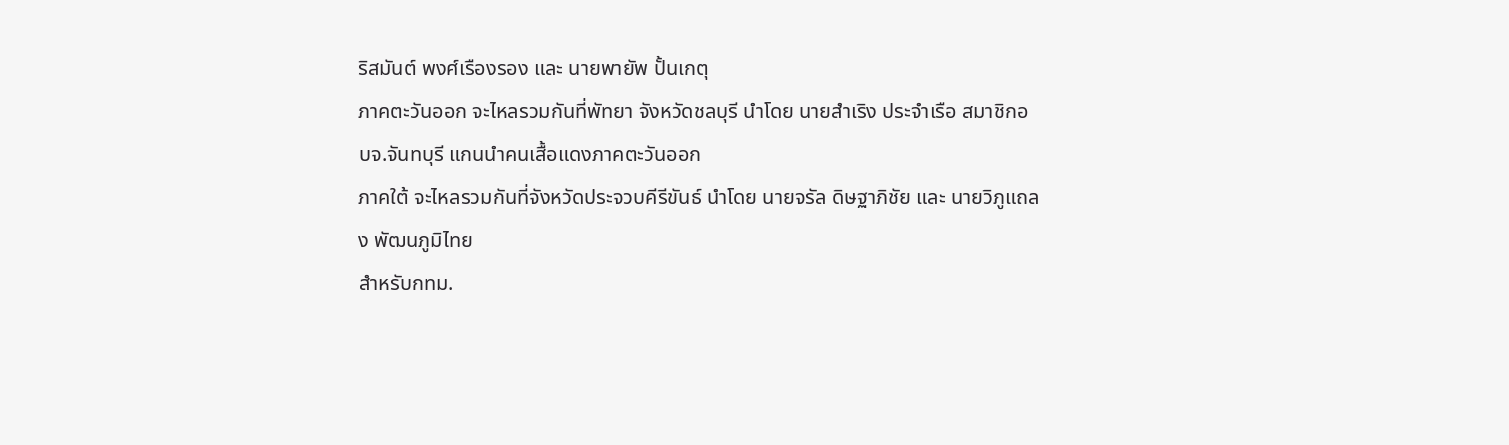ริสมันต์ พงศ์เรืองรอง และ นายพายัพ ปั้นเกตุ
ภาคตะวันออก จะไหลรวมกันที่พัทยา จังหวัดชลบุรี นำโดย นายสำเริง ประจำเรือ สมาชิกอบจ.จันทบุรี แกนนำคนเสื้อแดงภาคตะวันออก
ภาคใต้ จะไหลรวมกันที่จังหวัดประจวบคีรีขันธ์ นำโดย นายจรัล ดิษฐาภิชัย และ นายวิภูแถลง พัฒนภูมิไทย
สำหรับกทม.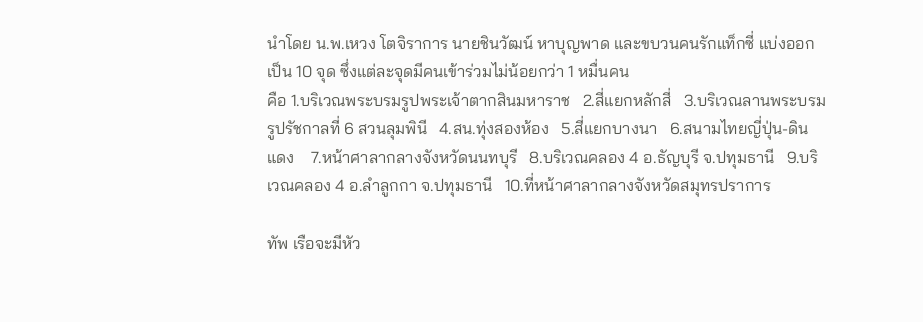นำโดย น.พ.เหวง โตจิราการ นายชินวัฒน์ หาบุญพาด และขบวนคนรักแท็กซี่ แบ่งออกเป็น 10 จุด ซึ่งแต่ละจุดมีคนเข้าร่วมไม่น้อยกว่า 1 หมื่นคน
คือ 1.บริเวณพระบรมรูปพระเจ้าตากสินมหาราช   2.สี่แยกหลักสี่   3.บริเวณลานพระบรมรูปรัชกาลที่ 6 สวนลุมพินี   4.สน.ทุ่งสองห้อง   5.สี่แยกบางนา   6.สนามไทยญี่ปุ่น-ดินแดง    7.หน้าศาลากลางจังหวัดนนทบุรี   8.บริเวณคลอง 4 อ.ธัญบุรี จ.ปทุมธานี   9.บริเวณคลอง 4 อ.ลำลูกกา จ.ปทุมธานี   10.ที่หน้าศาลากลางจังหวัดสมุทรปราการ

ทัพ เรือจะมีหัว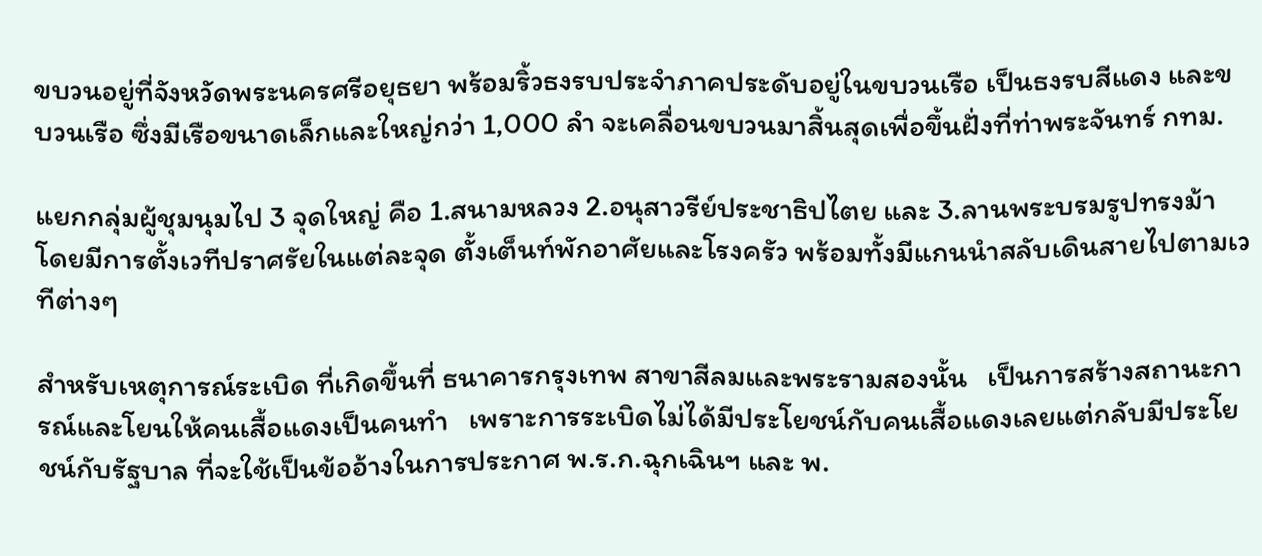ขบวนอยู่ที่จังหวัดพระนครศรีอยุธยา พร้อมริ้วธงรบประจำภาคประดับอยู่ในขบวนเรือ เป็นธงรบสีแดง และขบวนเรือ ซึ่งมีเรือขนาดเล็กและใหญ่กว่า 1,000 ลำ จะเคลื่อนขบวนมาสิ้นสุดเพื่อขึ้นฝั่งที่ท่าพระจันทร์ กทม.

แยกกลุ่มผู้ชุมนุมไป 3 จุดใหญ่ คือ 1.สนามหลวง 2.อนุสาวรีย์ประชาธิปไตย และ 3.ลานพระบรมรูปทรงม้า โดยมีการตั้งเวทีปราศรัยในแต่ละจุด ตั้งเต็นท์พักอาศัยและโรงครัว พร้อมทั้งมีแกนนำสลับเดินสายไปตามเวทีต่างๆ

สำหรับเหตุการณ์ระเบิด ที่เกิดขึ้นที่ ธนาคารกรุงเทพ สาขาสีลมและพระรามสองนั้น   เป็นการสร้างสถานะการณ์และโยนให้คนเสื้อแดงเป็นคนทำ   เพราะการระเบิดไม่ได้มีประโยชน์กับคนเสื้อแดงเลยแต่กลับมีประโยชน์กับรัฐบาล ที่จะใช้เป็นข้ออ้างในการประกาศ พ.ร.ก.ฉุกเฉินฯ และ พ.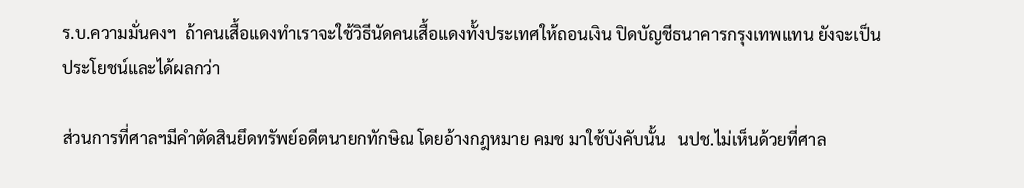ร.บ.ความมั่นคงฯ  ถ้าคนเสื้อแดงทำเราจะใช้วิธีนัดคนเสื้อแดงทั้งประเทศให้ถอนเงิน ปิดบัญชีธนาคารกรุงเทพแทน ยังจะเป็นประโยชน์และได้ผลกว่า

ส่วนการที่ศาลฯมีคำตัดสินยึดทรัพย์อดีตนายกทักษิณ โดยอ้างกฎหมาย คมช มาใช้บังคับนั้น   นปช.ไม่เห็นด้วยที่ศาล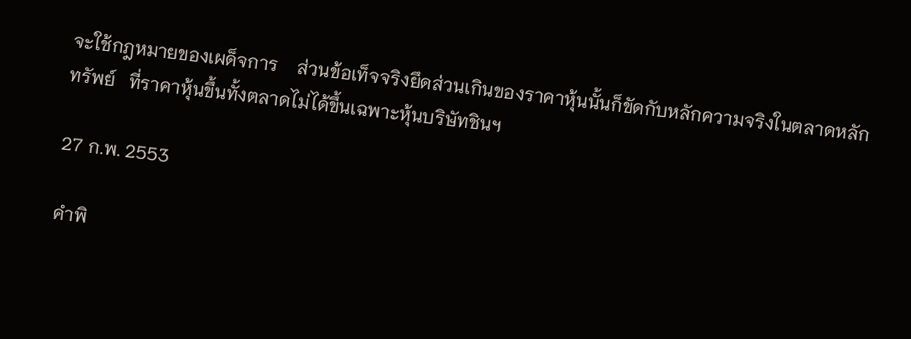จะใช้กฎหมายของเผด็จการ    ส่วนข้อเท็จจริงยึดส่วนเกินของราคาหุ้นนั้นก็ขัดกับหลักความจริงในตลาดหลัก ทรัพย์   ที่ราคาหุ้นขึ้นทั้งตลาดไม่ได้ขึ้นเฉพาะหุ้นบริษัทชินฯ

27 ก.พ. 2553

คำพิ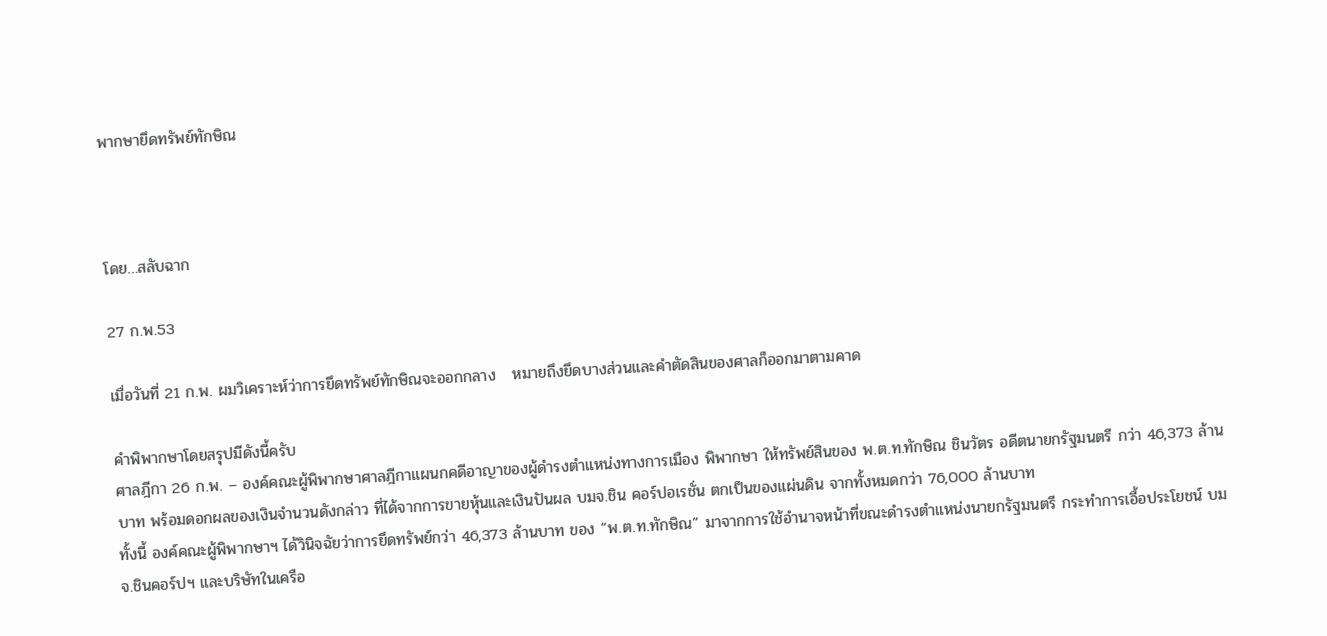พากษายึดทรัพย์ทักษิณ



โดย…สลับฉาก

27 ก.พ.53

เมื่อวันที่ 21 ก.พ. ผมวิเคราะห์ว่าการยึดทรัพย์ทักษิณจะออกกลาง   หมายถึงยึดบางส่วนและคำตัดสินของศาลก็ออกมาตามคาด

คำพิพากษาโดยสรุปมีดังนี้ครับ
ศาลฎีกา 26 ก.พ. – องค์คณะผู้พิพากษาศาลฎีกาแผนกคดีอาญาของผู้ดำรงตำแหน่งทางการเมือง พิพากษา ให้ทรัพย์สินของ พ.ต.ท.ทักษิณ ชินวัตร อดีตนายกรัฐมนตรี กว่า 46,373 ล้านบาท พร้อมดอกผลของเงินจำนวนดังกล่าว ที่ได้จากการขายหุ้นและเงินปันผล บมจ.ชิน คอร์ปอเรชั่น ตกเป็นของแผ่นดิน จากทั้งหมดกว่า 76,000 ล้านบาท
ทั้งนี้ องค์คณะผู้พิพากษาฯ ได้วินิจฉัยว่าการยึดทรัพย์กว่า 46,373 ล้านบาท ของ “พ.ต.ท.ทักษิณ” มาจากการใช้อำนาจหน้าที่ขณะดำรงตำแหน่งนายกรัฐมนตรี กระทำการเอื้อประโยชน์ บมจ.ชินคอร์ปฯ และบริษัทในเครือ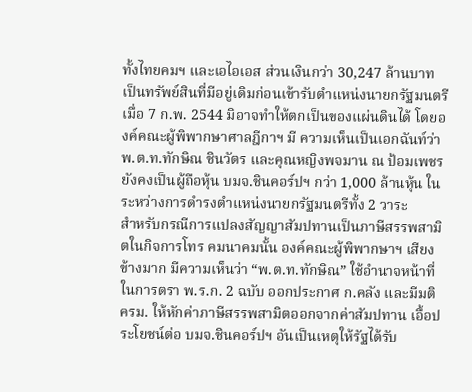ทั้งไทยคมฯ และเอไอเอส ส่วนเงินกว่า 30,247 ล้านบาท เป็นทรัพย์สินที่มีอยู่เดิมก่อนเข้ารับตำแหน่งนายกรัฐมนตรี เมื่อ 7 ก.พ. 2544 มิอาจทำให้ตกเป็นของแผ่นดินได้ โดยองค์คณะผู้พิพากษาศาลฎีกาฯ มี ความเห็นเป็นเอกฉันท์ว่า พ.ต.ท.ทักษิณ ชินวัตร และคุณหญิงพจมาน ณ ป้อมเพชร ยังคงเป็นผู้ถือหุ้น บมจ.ชินคอร์ปฯ กว่า 1,000 ล้านหุ้น ในระหว่างการดำรงตำแหน่งนายกรัฐมนตรีทั้ง 2 วาระ
สำหรับกรณีการแปลงสัญญาสัมปทานเป็นภาษีสรรพสามิตในกิจการโทร คมนาคมนั้น องค์คณะผู้พิพากษาฯ เสียงข้างมาก มีความเห็นว่า “พ.ต.ท.ทักษิณ” ใช้อำนาจหน้าที่ในการตรา พ.ร.ก. 2 ฉบับ ออกประกาศ ก.คลัง และมีมติ ครม. ให้หักค่าภาษีสรรพสามิตออกจากค่าสัมปทาน เอื้อประโยชน์ต่อ บมจ.ชินคอร์ปฯ อันเป็นเหตุให้รัฐได้รับ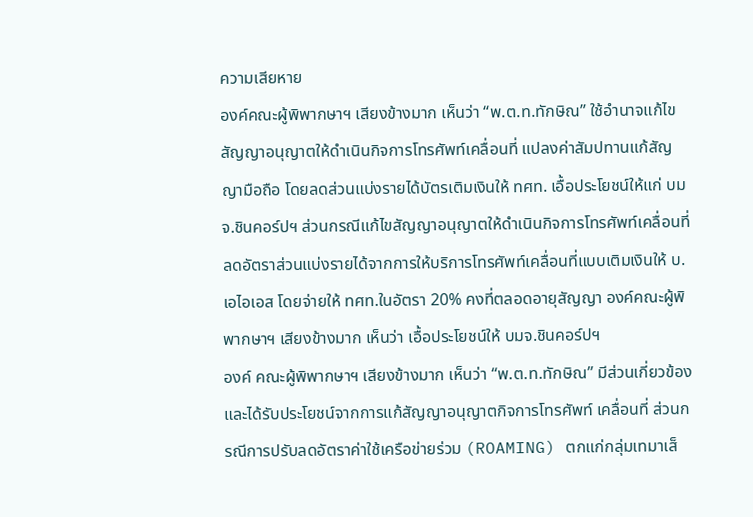ความเสียหาย
องค์คณะผู้พิพากษาฯ เสียงข้างมาก เห็นว่า “พ.ต.ท.ทักษิณ” ใช้อำนาจแก้ไขสัญญาอนุญาตให้ดำเนินกิจการโทรศัพท์เคลื่อนที่ แปลงค่าสัมปทานแก้สัญญามือถือ โดยลดส่วนแบ่งรายได้บัตรเติมเงินให้ ทศท. เอื้อประโยชน์ให้แก่ บมจ.ชินคอร์ปฯ ส่วนกรณีแก้ไขสัญญาอนุญาตให้ดำเนินกิจการโทรศัพท์เคลื่อนที่ ลดอัตราส่วนแบ่งรายได้จากการให้บริการโทรศัพท์เคลื่อนที่แบบเติมเงินให้ บ.เอไอเอส โดยจ่ายให้ ทศท.ในอัตรา 20% คงที่ตลอดอายุสัญญา องค์คณะผู้พิพากษาฯ เสียงข้างมาก เห็นว่า เอื้อประโยชน์ให้ บมจ.ชินคอร์ปฯ
องค์ คณะผู้พิพากษาฯ เสียงข้างมาก เห็นว่า “พ.ต.ท.ทักษิณ” มีส่วนเกี่ยวข้องและได้รับประโยชน์จากการแก้สัญญาอนุญาตกิจการโทรศัพท์ เคลื่อนที่ ส่วนกรณีการปรับลดอัตราค่าใช้เครือข่ายร่วม (ROAMING) ตกแก่กลุ่มเทมาเส็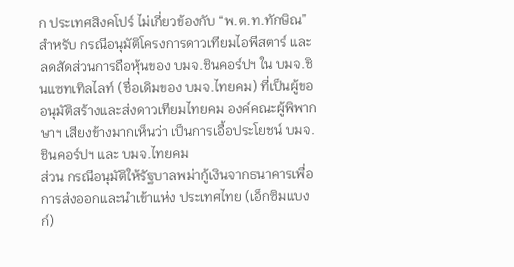ก ประเทศสิงคโปร์ ไม่เกี่ยวข้องกับ “พ.ต.ท.ทักษิณ”
สำหรับ กรณีอนุมัติโครงการดาวเทียมไอพีสตาร์ และลดสัดส่วนการถือหุ้นของ บมจ.ชินคอร์ปฯ ใน บมจ.ชินแซทเทิลไลท์ (ชื่อเดิมของ บมจ.ไทยคม) ที่เป็นผู้ขออนุมัติสร้างและส่งดาวเทียมไทยคม องค์คณะผู้พิพากษาฯ เสียงข้างมากเห็นว่า เป็นการเอื้อประโยชน์ บมจ.ชินคอร์ปฯ และ บมจ.ไทยคม
ส่วน กรณีอนุมัติให้รัฐบาลพม่ากู้เงินจากธนาคารเพื่อการส่งออกและนำเข้าแห่ง ประเทศไทย (เอ็กซิมแบงก์)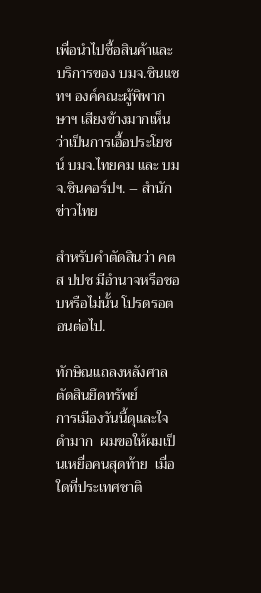เพื่อนำไปซื้อสินค้าและบริการของ บมจ.ชินแซทฯ องค์คณะผู้พิพากษาฯ เสียงข้างมากเห็นว่าเป็นการเอื้อประโยชน์ บมจ.ไทยคม และ บมจ.ชินคอร์ปฯ. – สำนักข่าวไทย

สำหรับคำตัดสินว่า คตส ปปช มีอำนาจหรือชอบหรือไม่นั้น โปรดรอตอนต่อไป.

ทักษิณแถลงหลังศาลตัดสินยึดทรัพย์
การเมืองวันนี้ดุและใจดำมาก  ผมขอให้ผมเป็นเหยื่อคนสุดท้าย  เมื่อใดที่ประเทศชาติ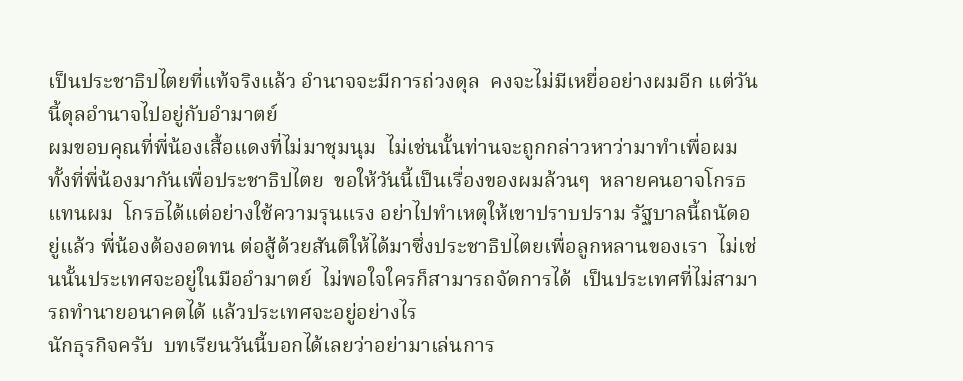เป็นประชาธิปไตยที่แท้จริงแล้ว อำนาจจะมีการถ่วงดุล  คงจะไม่มีเหยื่ออย่างผมอีก แต่วันนี้ดุลอำนาจไปอยู่กับอำมาตย์
ผมขอบคุณที่พี่น้องเสื้อแดงที่ไม่มาชุมนุม  ไม่เช่นนั้นท่านจะถูกกล่าวหาว่ามาทำเพื่อผม  ทั้งที่พี่น้องมากันเพื่อประชาธิปไตย  ขอให้วันนี้เป็นเรื่องของผมล้วนๆ  หลายคนอาจโกรธแทนผม  โกรธได้แต่อย่างใช้ความรุนแรง อย่าไปทำเหตุให้เขาปราบปราม รัฐบาลนี้ถนัดอยู่แล้ว พี่น้องต้องอดทน ต่อสู้ด้วยสันติให้ได้มาซึ่งประชาธิปไตยเพื่อลูกหลานของเรา  ไม่เช่นนั้นประเทศจะอยู่ในมืออำมาตย์  ไม่พอใจใครก็สามารถจัดการได้  เป็นประเทศที่ไม่สามารถทำนายอนาคตได้ แล้วประเทศจะอยู่อย่างไร
นักธุรกิจครับ  บทเรียนวันนี้บอกได้เลยว่าอย่ามาเล่นการ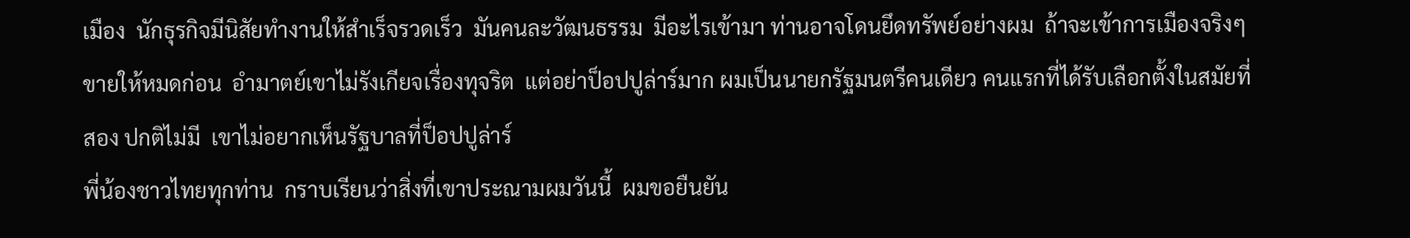เมือง  นักธุรกิจมีนิสัยทำงานให้สำเร็จรวดเร็ว  มันคนละวัฒนธรรม  มีอะไรเข้ามา ท่านอาจโดนยึดทรัพย์อย่างผม  ถ้าจะเข้าการเมืองจริงๆ ขายให้หมดก่อน  อำมาตย์เขาไม่รังเกียจเรื่องทุจริต  แต่อย่าป็อปปูล่าร์มาก ผมเป็นนายกรัฐมนตรีคนเดียว คนแรกที่ได้รับเลือกตั้งในสมัยที่สอง ปกติไม่มี  เขาไม่อยากเห็นรัฐบาลที่ป็อปปูล่าร์
พี่น้องชาวไทยทุกท่าน  กราบเรียนว่าสิ่งที่เขาประณามผมวันนี้  ผมขอยืนยัน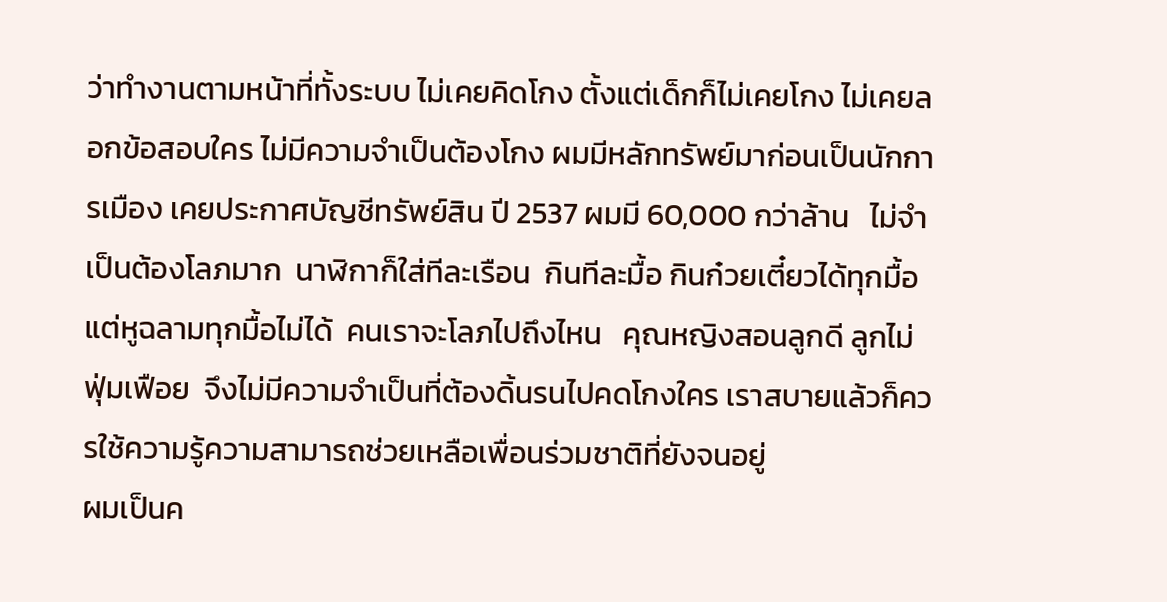ว่าทำงานตามหน้าที่ทั้งระบบ ไม่เคยคิดโกง ตั้งแต่เด็กก็ไม่เคยโกง ไม่เคยลอกข้อสอบใคร ไม่มีความจำเป็นต้องโกง ผมมีหลักทรัพย์มาก่อนเป็นนักการเมือง เคยประกาศบัญชีทรัพย์สิน ปี 2537 ผมมี 60,000 กว่าล้าน   ไม่จำเป็นต้องโลภมาก  นาฬิกาก็ใส่ทีละเรือน  กินทีละมื้อ กินก๋วยเตี๋ยวได้ทุกมื้อ  แต่หูฉลามทุกมื้อไม่ได้  คนเราจะโลภไปถึงไหน   คุณหญิงสอนลูกดี ลูกไม่ฟุ่มเฟือย  จึงไม่มีความจำเป็นที่ต้องดิ้นรนไปคดโกงใคร เราสบายแล้วก็ควรใช้ความรู้ความสามารถช่วยเหลือเพื่อนร่วมชาติที่ยังจนอยู่
ผมเป็นค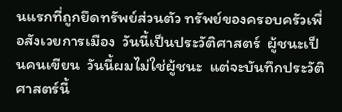นแรกที่ถูกยึดทรัพย์ส่วนตัว ทรัพย์ของครอบครัวเพื่อสังเวยการเมือง  วันนี้เป็นประวัติศาสตร์  ผู้ชนะเป็นคนเขียน  วันนี้ผมไม่ใช่ผู้ชนะ  แต่จะบันทึกประวัติศาสตร์นี้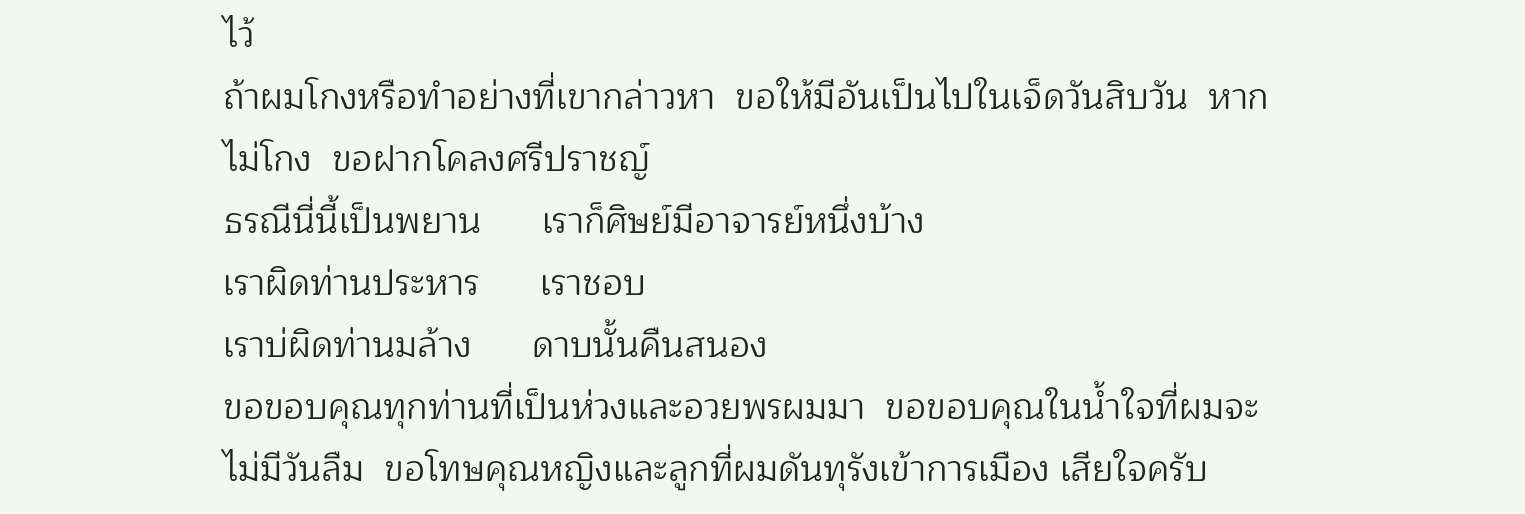ไว้
ถ้าผมโกงหรือทำอย่างที่เขากล่าวหา  ขอให้มีอันเป็นไปในเจ็ดวันสิบวัน  หากไม่โกง  ขอฝากโคลงศรีปราชญ์
ธรณีนี่นี้เป็นพยาน      เราก็ศิษย์มีอาจารย์หนึ่งบ้าง
เราผิดท่านประหาร      เราชอบ
เราบ่ผิดท่านมล้าง      ดาบนั้นคืนสนอง
ขอขอบคุณทุกท่านที่เป็นห่วงและอวยพรผมมา  ขอขอบคุณในน้ำใจที่ผมจะไม่มีวันลืม  ขอโทษคุณหญิงและลูกที่ผมดันทุรังเข้าการเมือง เสียใจครับ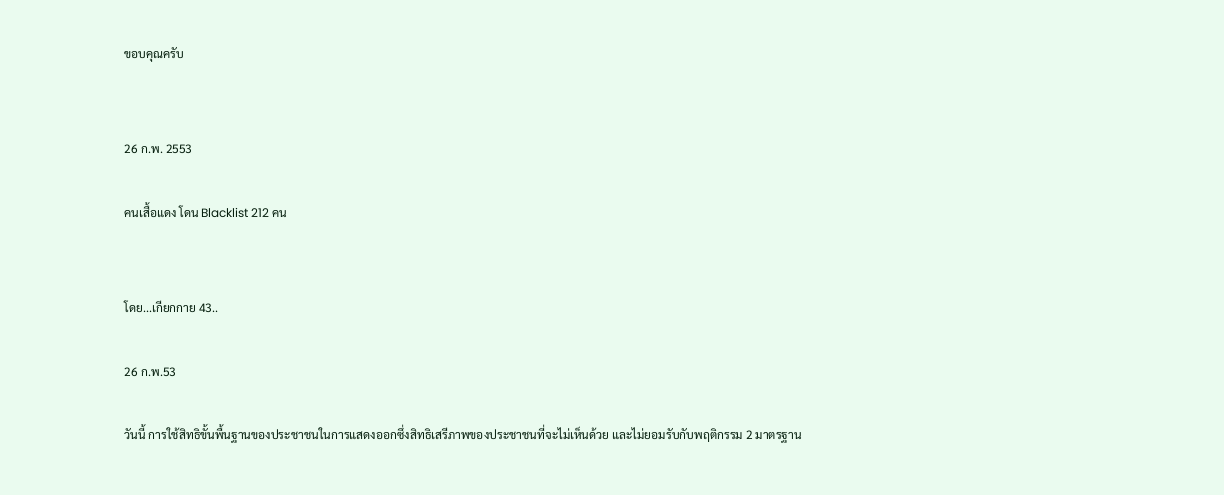ขอบคุณครับ


26 ก.พ. 2553

คนเสื้อแดง โดน Blacklist 212 คน


โดย...เกียกกาย 43..

26 ก.พ.53

วันนี้ การใช้สิทธิขั้นพื้นฐานของประชาชนในการแสดงออกซึ่งสิทธิเสรีภาพของประชาชนที่จะไม่เห็นด้วย และไม่ยอมรับกับพฤติกรรม 2 มาตรฐาน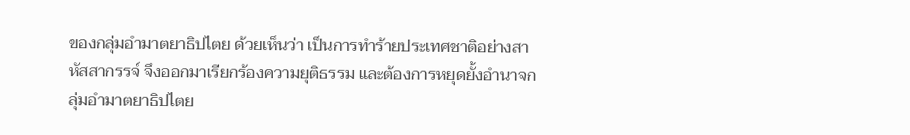ของกลุ่มอำมาตยาธิปไตย ด้วยเห็นว่า เป็นการทำร้ายประเทศชาติอย่างสาหัสสากรรจ์ จึงออกมาเรียกร้องความยุติธรรม และต้องการหยุดยั้งอำนาจกลุ่มอำมาตยาธิปไตย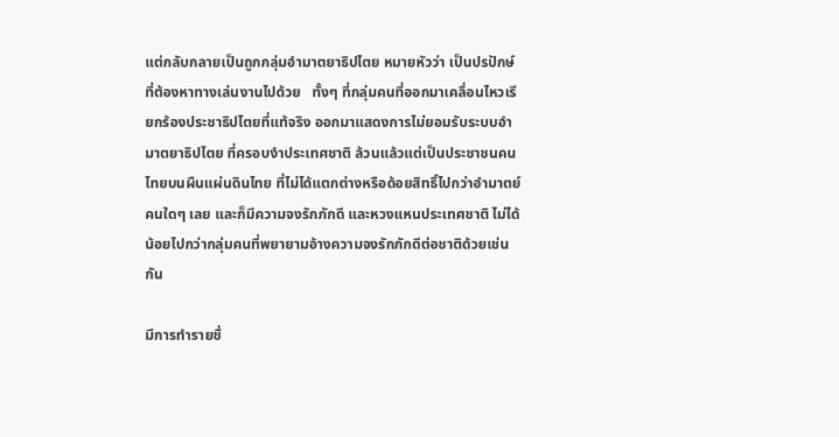แต่กลับกลายเป็นถูกกลุ่มอำมาตยาธิปไตย หมายหัวว่า เป็นปรปักษ์ที่ต้องหาทางเล่นงานไปด้วย   ทั้งๆ ที่กลุ่มคนที่ออกมาเคลื่อนไหวเรียกร้องประชาธิปไตยที่แท้จริง ออกมาแสดงการไม่ยอมรับระบบอำมาตยาธิปไตย ที่ครอบงำประเทศชาติ ล้วนแล้วแต่เป็นประชาชนคนไทยบนผืนแผ่นดินไทย ที่ไม่ได้แตกต่างหรือด้อยสิทธิ์ไปกว่าอำมาตย์คนใดๆ เลย และก็มีความจงรักภักดี และหวงแหนประเทศชาติ ไม่ได้น้อยไปกว่ากลุ่มคนที่พยายามอ้างความจงรักภักดีต่อชาติด้วยเช่นกัน

มีการทำรายชื่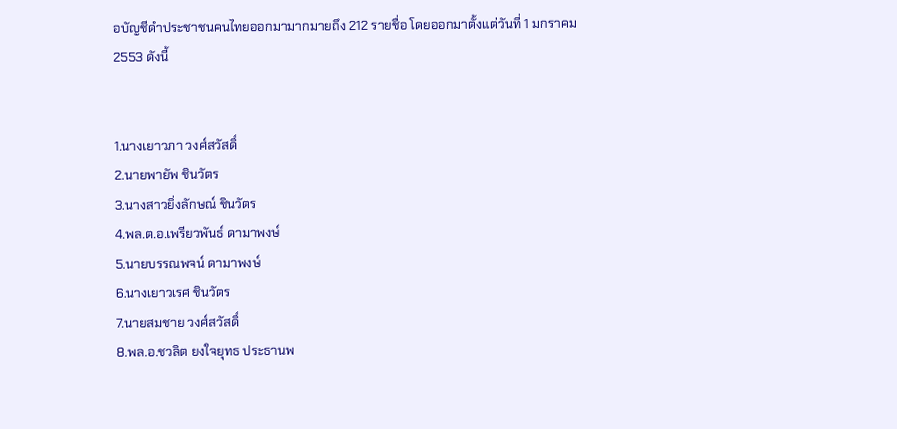อบัญชีดำประชาชนคนไทยออกมามากมายถึง 212 รายชื่อ โดยออกมาตั้งแต่วันที่ 1 มกราคม 2553 ดังนี้


1.นางเยาวภา วงศ์สวัสดิ์
2.นายพายัพ ชินวัตร
3.นางสาวยิ่งลักษณ์ ชินวัตร
4.พล.ต.อ.เพรียวพันธ์ ดามาพงษ์
5.นายบรรณพจน์ ดามาพงษ์
6.นางเยาวเรศ ชินวัตร
7.นายสมชาย วงศ์สวัสดิ์
8.พล.อ.ชวลิต ยงใจยุทธ ประธานพ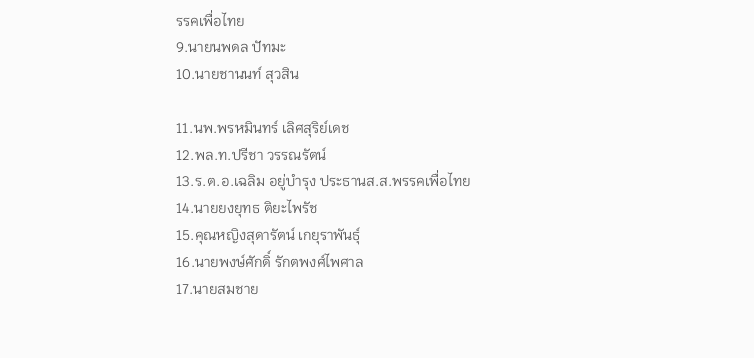รรคเพื่อไทย
9.นายนพดล ปัทมะ
10.นายชานนท์ สุวสิน

11.นพ.พรหมินทร์ เลิศสุริย์เดช
12.พล.ท.ปรีชา วรรณรัตน์
13.ร.ต.อ.เฉลิม อยู่บำรุง ประธานส.ส.พรรคเพื่อไทย
14.นายยงยุทธ ติยะไพรัช
15.คุณหญิงสุดารัตน์ เกยุราพันธุ์
16.นายพงษ์ศักดิ์ รักตพงศ์ไพศาล
17.นายสมชาย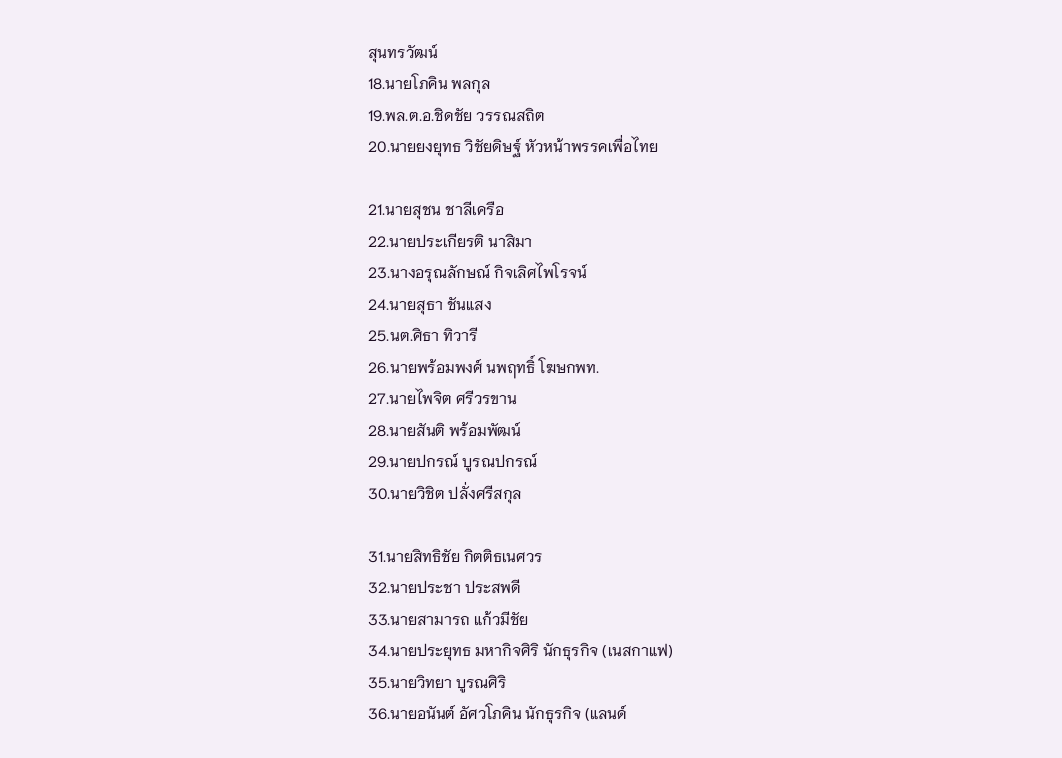สุนทรวัฒน์
18.นายโภคิน พลกุล
19.พล.ต.อ.ชิดชัย วรรณสถิต
20.นายยงยุทธ วิชัยดิษฐ์ หัวหน้าพรรคเพื่อไทย

21.นายสุชน ชาลีเครือ
22.นายประเกียรติ นาสิมา
23.นางอรุณลักษณ์ กิจเลิศไพโรจน์
24.นายสุธา ชันแสง
25.นต.ศิธา ทิวารี
26.นายพร้อมพงศ์ นพฤทธิ์ โฆษกพท.
27.นายไพจิต ศรีวรขาน
28.นายสันติ พร้อมพัฒน์
29.นายปกรณ์ บูรณปกรณ์
30.นายวิชิต ปลั่งศรีสกุล

31.นายสิทธิชัย กิตติธเนศวร
32.นายประชา ประสพดี
33.นายสามารถ แก้วมีชัย
34.นายประยุทธ มหากิจศิริ นักธุรกิจ (เนสกาแฟ)
35.นายวิทยา บูรณศิริ
36.นายอนันต์ อัศวโภคิน นักธุรกิจ (แลนด์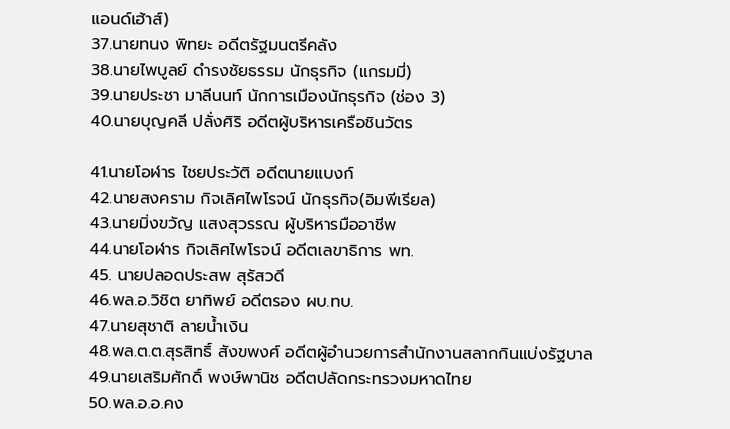แอนด์เฮ้าส์)
37.นายทนง พิทยะ อดีตรัฐมนตรีคลัง
38.นายไพบูลย์ ดำรงชัยธรรม นักธุรกิจ (แกรมมี่)
39.นายประชา มาลีนนท์ นักการเมืองนักธุรกิจ (ช่อง 3)
40.นายบุญคลี ปลั่งศิริ อดีตผู้บริหารเครือชินวัตร

41.นายโอฬาร ไชยประวัติ อดีตนายแบงก์
42.นายสงคราม กิจเลิศไพโรจน์ นักธุรกิจ(อิมพีเรียล)
43.นายมิ่งขวัญ แสงสุวรรณ ผู้บริหารมืออาชีพ
44.นายโอฬาร กิจเลิศไพโรจน์ อดีตเลขาธิการ พท.
45. นายปลอดประสพ สุรัสวดี
46.พล.อ.วิชิต ยาทิพย์ อดีตรอง ผบ.ทบ.
47.นายสุชาติ ลายน้ำเงิน
48.พล.ต.ต.สุรสิทธิ์ สังขพงศ์ อดีตผู้อำนวยการสำนักงานสลากกินแบ่งรัฐบาล
49.นายเสริมศักดิ์ พงษ์พานิช อดีตปลัดกระทรวงมหาดไทย
50.พล.อ.อ.คง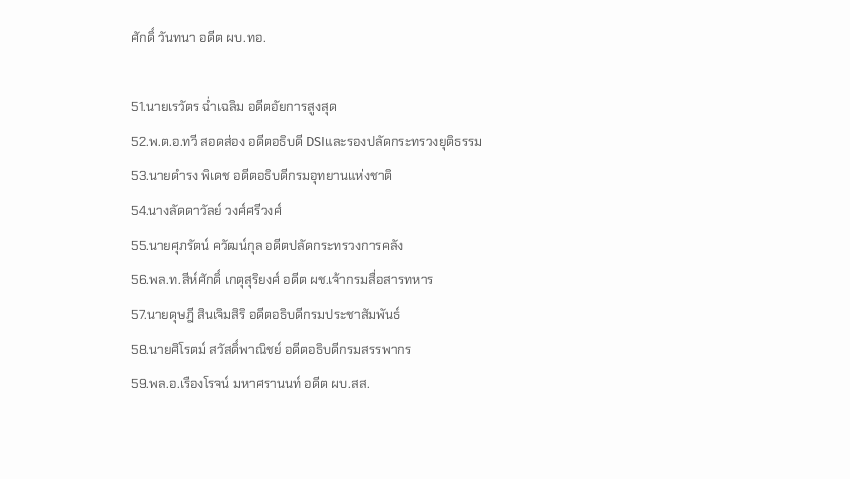ศักดิ์ วันทนา อดีต ผบ.ทอ.

51.นายเรวัตร ฉ่ำเฉลิม อดีตอัยการสูงสุด
52.พ.ต.อ.ทวี สอดส่อง อดีตอธิบดี DSIและรองปลัดกระทรวงยุติธรรม
53.นายดำรง พิเดช อดีตอธิบดีกรมอุทยานแห่งชาติ
54.นางลัดดาวัลย์ วงศ์ศรีวงศ์
55.นายศุภรัตน์ ควัฒน์กุล อดีตปลัดกระทรวงการคลัง
56.พล.ท.สีห์ศักดิ์ เกตุสุริยงศ์ อดีต ผช.เจ้ากรมสื่อสารทหาร
57.นายดุษฎี สินเจิมสิริ อดีตอธิบดีกรมประชาสัมพันธ์
58.นายศิโรตม์ สวัสดิ์พาณิชย์ อดีตอธิบดีกรมสรรพากร
59.พล.อ.เรืองโรจน์ มหาศรานนท์ อดีต ผบ.สส.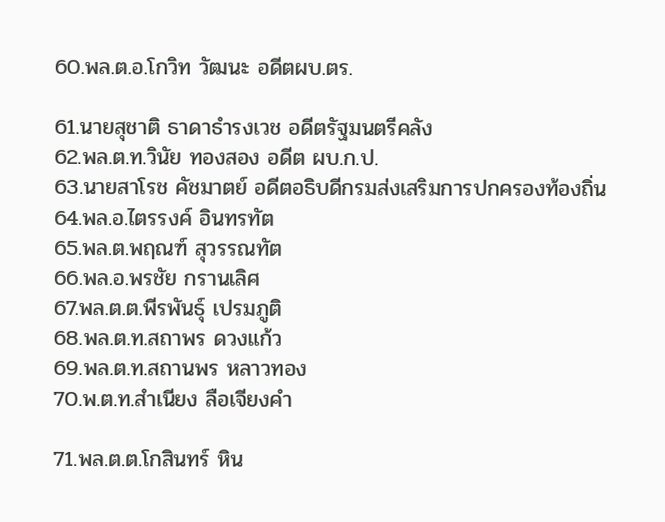60.พล.ต.อ.โกวิท วัฒนะ อดีตผบ.ตร.

61.นายสุชาติ ธาดาธำรงเวช อดีตรัฐมนตรีคลัง
62.พล.ต.ท.วินัย ทองสอง อดีต ผบ.ก.ป.
63.นายสาโรช คัชมาตย์ อดีตอธิบดีกรมส่งเสริมการปกครองท้องถิ่น
64.พล.อ.ไตรรงค์ อินทรทัต
65.พล.ต.พฤณฑ์ สุวรรณทัต
66.พล.อ.พรชัย กรานเลิศ
67.พล.ต.ต.พีรพันธุ์ เปรมภูติ
68.พล.ต.ท.สถาพร ดวงแก้ว
69.พล.ต.ท.สถานพร หลาวทอง
70.พ.ต.ท.สำเนียง ลือเจียงคำ

71.พล.ต.ต.โกสินทร์ หิน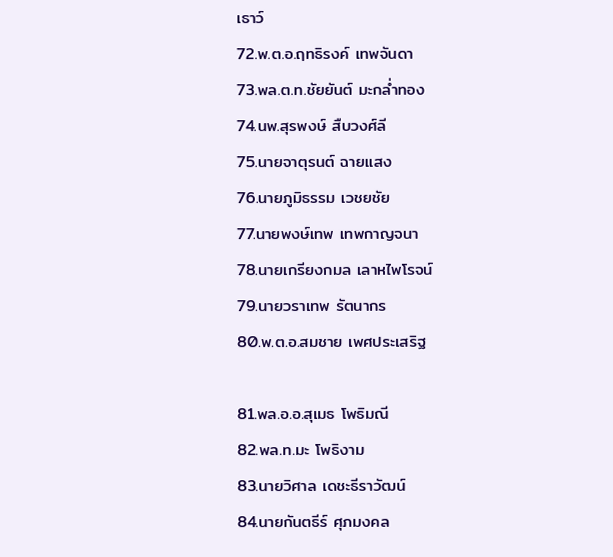เธาว์
72.พ.ต.อ.ฤทธิรงค์ เทพจันดา
73.พล.ต.ท.ชัยยันต์ มะกล่ำทอง
74.นพ.สุรพงษ์ สืบวงศ์ลี
75.นายจาตุรนต์ ฉายแสง
76.นายภูมิธรรม เวชยชัย
77.นายพงษ์เทพ เทพกาญจนา
78.นายเกรียงกมล เลาหไพโรจน์
79.นายวราเทพ รัตนากร
80.พ.ต.อ.สมชาย เพศประเสริฐ

81.พล.อ.อ.สุเมธ โพธิมณี
82.พล.ท.มะ โพธิงาม
83.นายวิศาล เดชะธีราวัฒน์
84.นายกันตธีร์ ศุภมงคล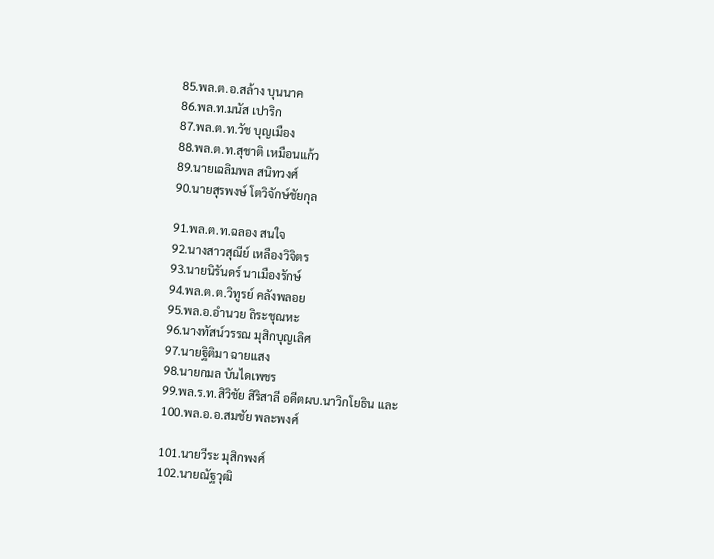85.พล.ต.อ.สล้าง บุนนาค
86.พล.ท.มนัส เปาริก
87.พล.ต.ท.วัช บุญเมือง
88.พล.ต.ท.สุชาติ เหมือนแก้ว
89.นายเฉลิมพล สนิทวงศ์
90.นายสุรพงษ์ โตวิจักษ์ชัยกุล

91.พล.ต.ท.ฉลอง สนใจ
92.นางสาวสุณีย์ เหลืองวิจิตร
93.นายนิรันดร์ นาเมืองรักษ์
94.พล.ต.ต.วิทูรย์ คลังพลอย
95.พล.อ.อำนวย ถิระชุณหะ
96.นางทัสน์วรรณ มุสิกบุญเลิศ
97.นายฐิติมา ฉายแสง
98.นายกมล บันไดเพชร
99.พล.ร.ท.สิวิชัย สิริสาลี อดีตผบ.นาวิกโยธิน และ
100.พล.อ.อ.สมชัย พละพงศ์

101.นายวีระ มุสิกพงศ์
102.นายณัฐวุฒิ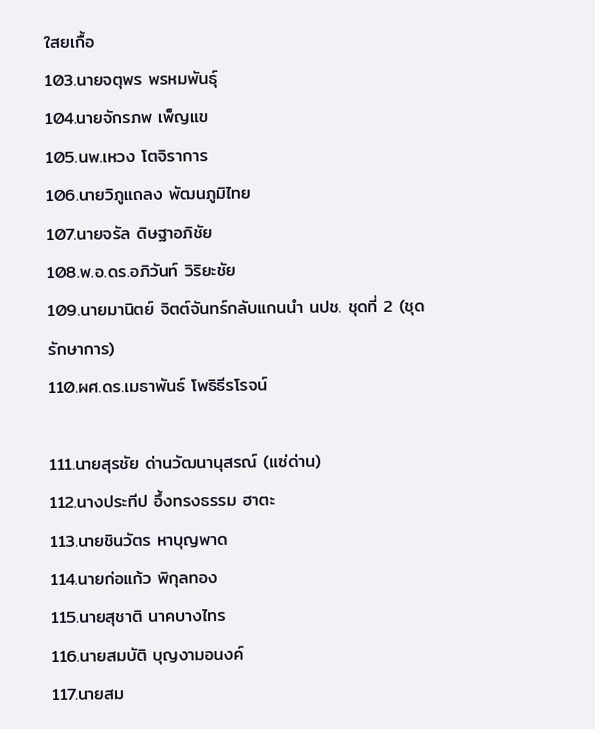ใสยเกื้อ
103.นายจตุพร พรหมพันธุ์
104.นายจักรภพ เพ็ญแข
105.นพ.เหวง โตจิราการ
106.นายวิภูแถลง พัฒนภูมิไทย
107.นายจรัล ดิษฐาอภิชัย
108.พ.อ.ดร.อภิวันท์ วิริยะชัย
109.นายมานิตย์ จิตต์จันทร์กลับแกนนำ นปช. ชุดที่ 2 (ชุดรักษาการ)
110.ผศ.ดร.เมธาพันธ์ โพธิธีรโรจน์

111.นายสุรชัย ด่านวัฒนานุสรณ์ (แซ่ด่าน)
112.นางประทีป อึ้งทรงธรรม ฮาตะ
113.นายชินวัตร หาบุญพาด
114.นายก่อแก้ว พิกุลทอง
115.นายสุชาติ นาคบางไทร
116.นายสมบัติ บุญงามอนงค์
117.นายสม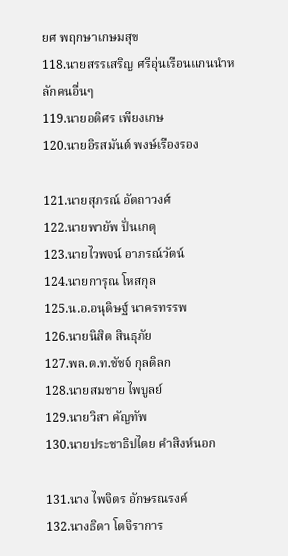ยศ พฤกษาเกษมสุข
118.นายสรรเสริญ ศรีอุ่นเรือนแกนนำหลักคนอื่นๆ
119.นายอดิศร เพียงเกษ
120.นายอิรสมันต์ พงษ์เรืองรอง

121.นายสุภรณ์ อัตถาวงศ์
122.นายพายัพ ปั่นเกตุ
123.นายไวพจน์ อาภรณ์วัตน์
124.นายการุณ โหสกุล
125.น.อ.อนุดิษฐ์ นาครทรรพ
126.นายนิสิต สินธุภัย
127.พล.ต.ท.ชัชจ์ กุลดิลก
128.นายสมชาย ไพบูลย์
129.นายวิสา คัญทัพ
130.นายประชาธิปไตย คำสิงห์นอก

131.นาง ไพจิตร อักษรณรงค์
132.นางธิดา โตจิราการ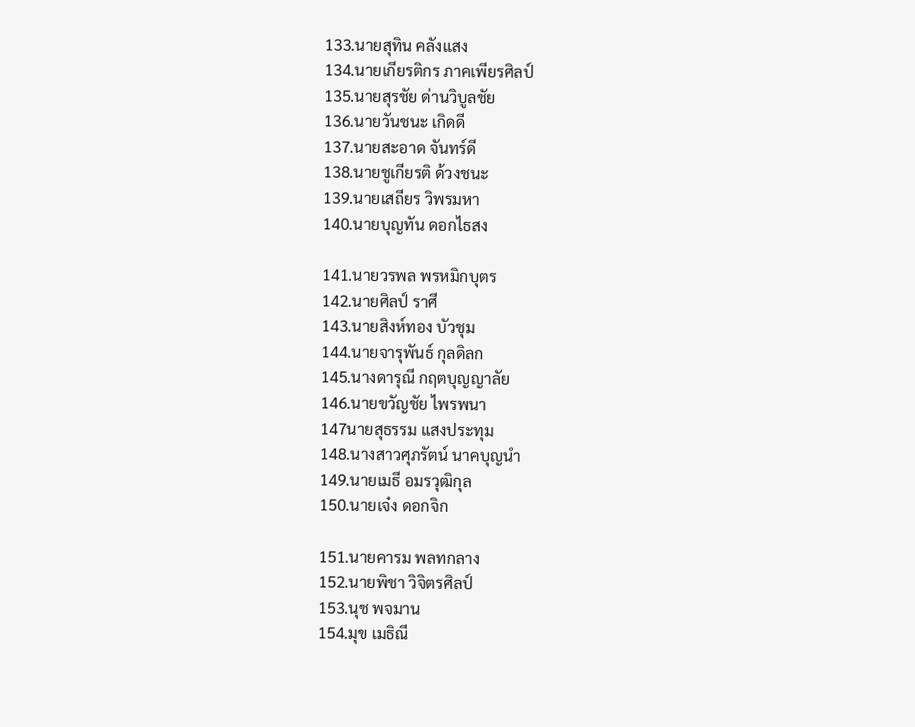133.นายสุทิน คลังแสง
134.นายเกียรติกร ภาคเพียรศิลป์
135.นายสุรชัย ด่านวิบูลชัย
136.นายวันชนะ เกิดดี
137.นายสะอาด จันทร์ดี
138.นายชูเกียรติ ด้วงชนะ
139.นายเสถียร วิพรมหา
140.นายบุญทัน ดอกไธสง

141.นายวรพล พรหมิกบุตร
142.นายศิลป์ ราศี
143.นายสิงห์ทอง บัวชุม
144.นายจารุพันธ์ กุลดิลก
145.นางดารุณี กฤตบุญญาลัย
146.นายขวัญชัย ไพรพนา
147นายสุธรรม แสงประทุม
148.นางสาวศุภรัตน์ นาคบุญนำ
149.นายเมธี อมรวุฒิกุล
150.นายเจ๋ง ดอกจิก

151.นายคารม พลทกลาง
152.นายพิชา วิจิตรศิลป์
153.นุช พจมาน
154.มุข เมธิณี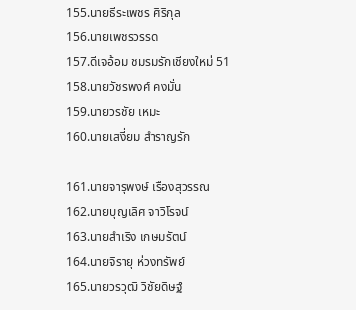155.นายธีระเพชร ศิริกุล
156.นายเพชรวรรด
157.ดีเจอ้อม ชมรมรักเชียงใหม่ 51
158.นายวัชรพงศ์ คงมั่น
159.นายวรชัย เหมะ
160.นายเสงี่ยม สำราญรัก

161.นายจารุพงษ์ เรืองสุวรรณ
162.นายบุญเลิศ จาวิโรจน์
163.นายสำเริง เกษมรัตน์
164.นายจิรายุ ห่วงทรัพย์
165.นายวรวุฒิ วิชัยดิษฐ์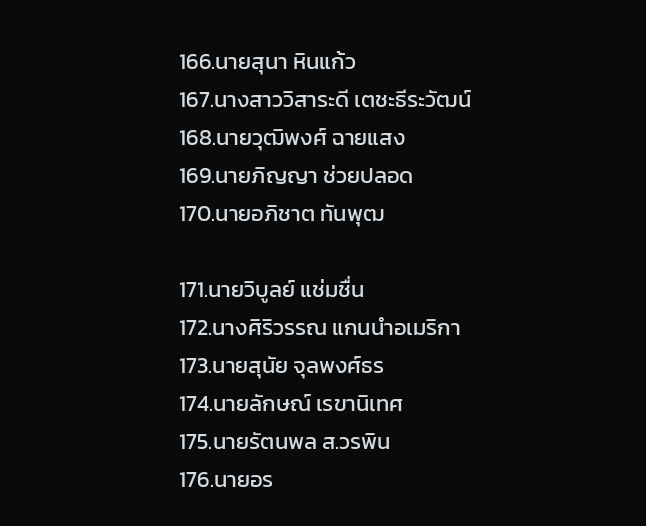166.นายสุนา หินแก้ว
167.นางสาววิสาระดี เตชะธีระวัฒน์
168.นายวุฒิพงศ์ ฉายแสง
169.นายภิญญา ช่วยปลอด
170.นายอภิชาต ทันพุฒ

171.นายวิบูลย์ แช่มชื่น
172.นางศิริวรรณ แกนนำอเมริกา
173.นายสุนัย จุลพงศ์ธร
174.นายลักษณ์ เรขานิเทศ
175.นายรัตนพล ส.วรพิน
176.นายอร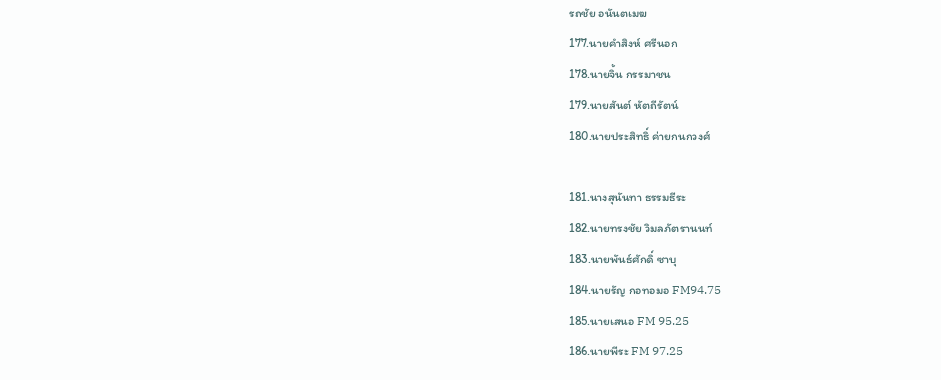รถชัย อนันตเมฆ
177.นายคำสิงห์ ศรีนอก
178.นายจิ้น กรรมาชน
179.นายสันต์ หัตถีรัตน์
180.นายประสิทธิ์ ค่ายกนกวงศ์

181.นางสุนันทา ธรรมธีระ
182.นายทรงชัย วิมลภัตรานนท์
183.นายพันธ์ศักดิ์ ซาบุ
184.นายรัญ กอทอมอ FM94.75
185.นายเสนอ FM 95.25
186.นายพีระ FM 97.25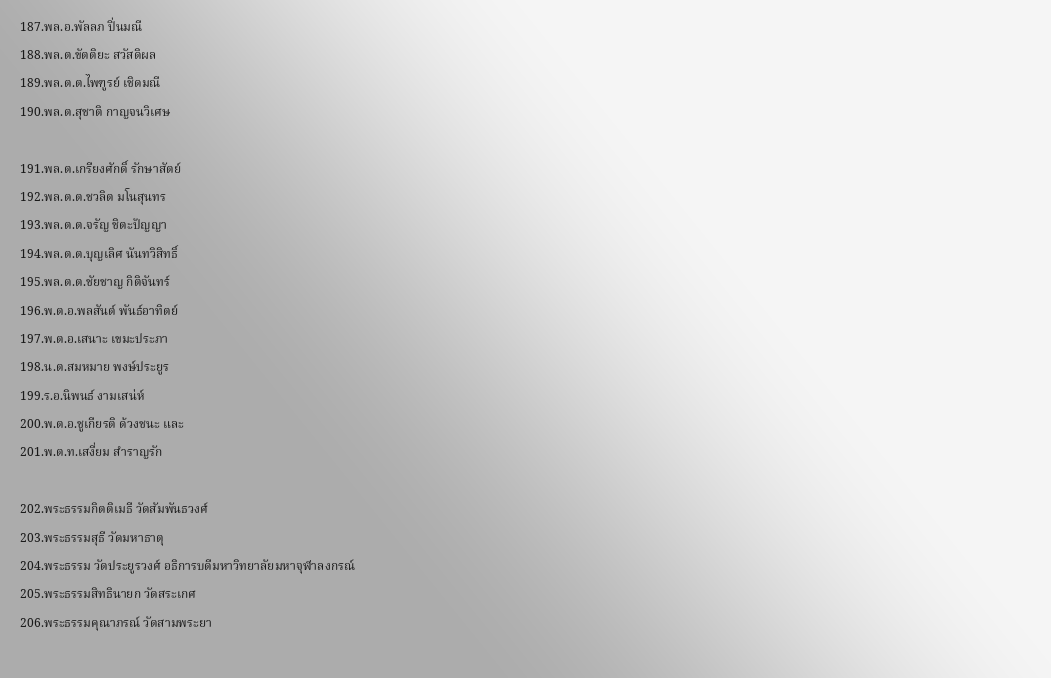187.พล.อ.พัลลภ ปิ่นมณี
188.พล.ต.ขัตติยะ สวัสดิผล
189.พล.ต.ต.ไพฑูรย์ เชิดมณี
190.พล.ต.สุชาติ กาญจนวิเศษ

191.พล.ต.เกรียงศักดิ์ รักษาสัตย์
192.พล.ต.ต.ชวลิต มโนสุนทร
193.พล.ต.ต.จรัญ ชิตะปัญญา
194.พล.ต.ต.บุญเลิศ นันทวิสิทธิ์
195.พล.ต.ต.ชัยชาญ กิติจันทร์
196.พ.ต.อ.พลสันต์ พันธ์อาทิตย์
197.พ.ต.อ.เสนาะ เขมะประภา
198.น.ต.สมหมาย พงษ์ประยูร
199.ร.อ.นิพนธ์ งามเสน่ห์
200.พ.ต.อ.ชูเกียรติ ด้วงชนะ และ
201.พ.ต.ท.เสงี่ยม สำราญรัก

202.พระธรรมกิตติเมธี วัดสัมพันธวงศ์
203.พระธรรมสุธี วัดมหาธาตุ
204.พระธรรม วัดประยูรวงศ์ อธิการบดีมหาวิทยาลัยมหาจุฬาลงกรณ์
205.พระธรรมสิทธินายก วัดสระเกศ
206.พระธรรมคุณาภรณ์ วัดสามพระยา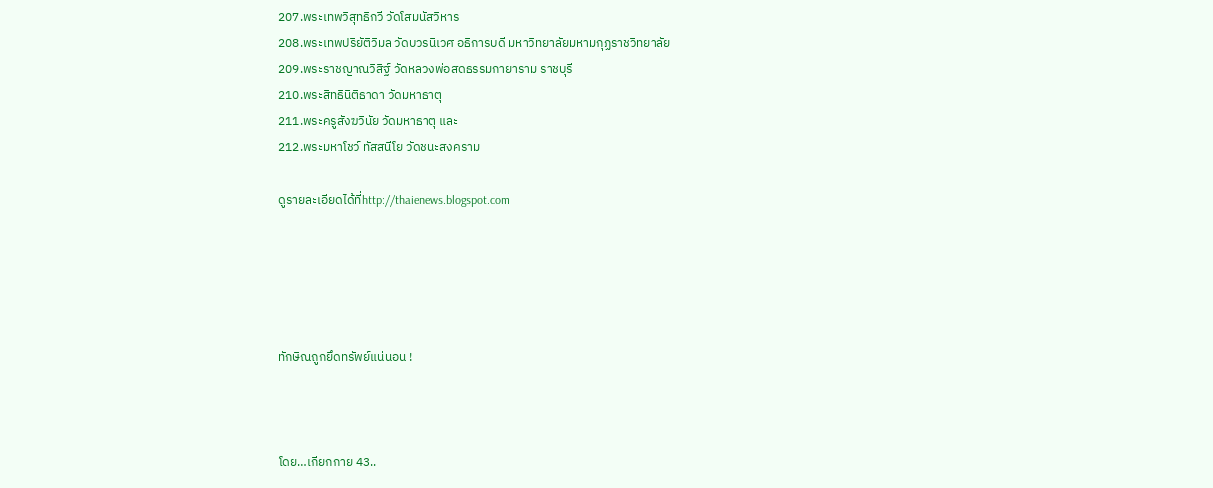207.พระเทพวิสุทธิกวี วัดโสมนัสวิหาร
208.พระเทพปริยัติวิมล วัดบวรนิเวศ อธิการบดี มหาวิทยาลัยมหามกุฏราชวิทยาลัย
209.พระราชญาณวิสิฐ์ วัดหลวงพ่อสดธรรมกายาราม ราชบุรี
210.พระสิทธินิติธาดา วัดมหาธาตุ
211.พระครูสังฆวินัย วัดมหาธาตุ และ
212.พระมหาโชว์ ทัสสนีโย วัดชนะสงคราม

ดูรายละเอียดได้ที่http://thaienews.blogspot.com





ทักษิณถูกยึดทรัพย์แน่นอน !



โดย…เกียกกาย 43..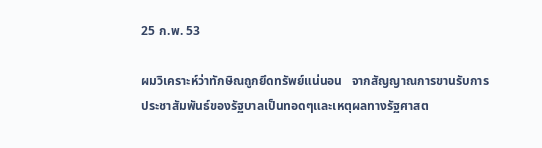25 ก.พ. 53

ผมวิเคราะห์ว่าทักษิณถูกยึดทรัพย์แน่นอน   จากสัญญาณการขานรับการประชาสัมพันธ์ของรัฐบาลเป็นทอดๆและเหตุผลทางรัฐศาสต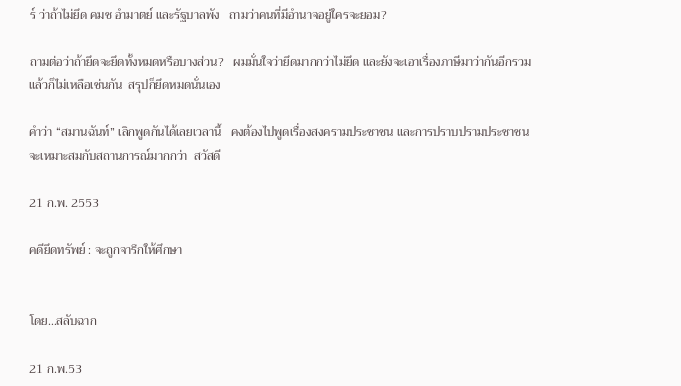ร์ ว่าถ้าไม่ยึด คมช อำมาตย์ และรัฐบาลพัง   ถามว่าคนที่มีอำนาจอยู่ใครจะยอม?

ถามต่อว่าถ้ายึดจะยึดทั้งหมดหรือบางส่วน?   ผมมั่นใจว่ายึดมากกว่าไม่ยึด และยังจะเอาเรื่องภาษีมาว่ากันอีกรวมแล้วก็ไม่เหลือเช่นกัน  สรุปก็ยึดหมดนั่นเอง

คำว่า “สมานฉันท์” เลิกพูดกันได้เลยเวลานี้   คงต้องไปพูดเรื่องสงครามประชาชน และการปราบปรามประชาชนจะเหมาะสมกับสถานการณ์มากกว่า  สวัสดี

21 ก.พ. 2553

คดียึดทรัพย์ : จะถูกจารึกให้ศึกษา


โดย…สลับฉาก

21 ก.พ.53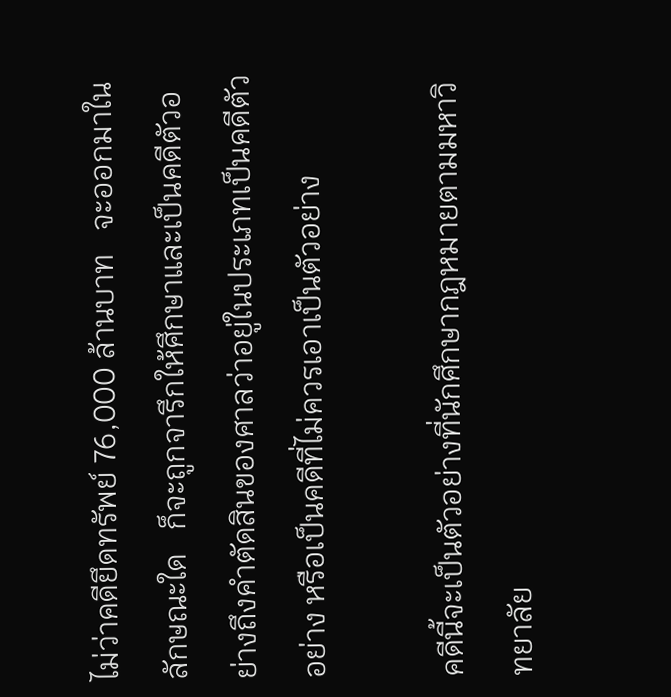ไม่ว่าคดียึดทรัพย์ 76,000 ล้านบาท   จะออกมาในลักษณะใด   ก็จะถูกจารึกให้ศึกษาและเป็นคดีตัวอย่างถึงคำตัดสินของศาลว่าอยู่ในประเภทเป็นคดีตัวอย่าง หรือเป็นคดีที่ไม่ควรเอาเป็นตัวอย่าง

คดีนี้จะเป็นตัวอย่างที่นักศึกษากฎหมายตามมหาวิทยาลัย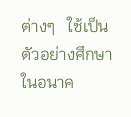ต่างๆ   ใช้เป็นตัวอย่างศึกษาในอนาค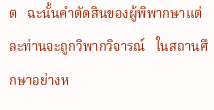ต   ฉะนั้นคำตัดสินของผู้พิพากษาแต่ละท่านจะถูกวิพากวิจารณ์   ในสถานศึกษาอย่างห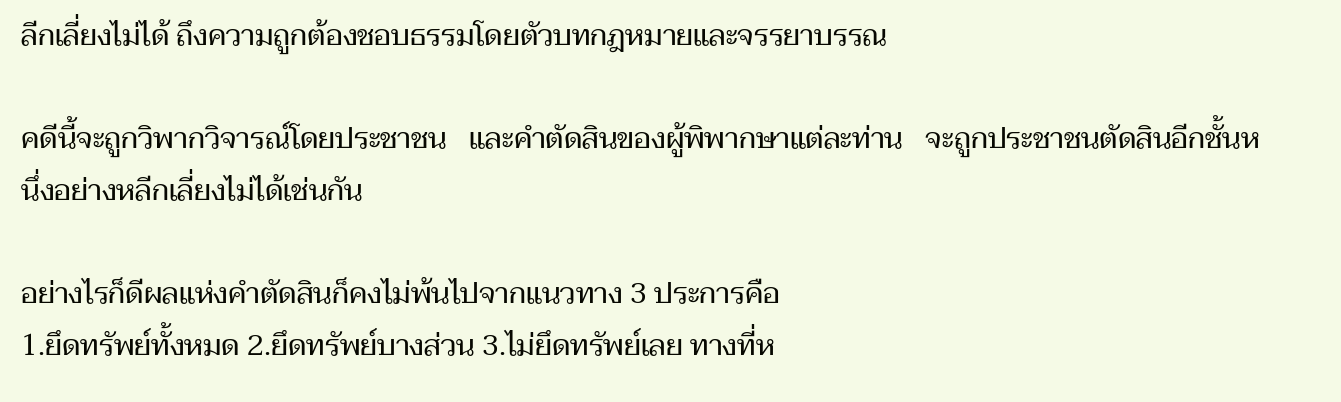ลีกเลี่ยงไม่ได้ ถึงความถูกต้องชอบธรรมโดยตัวบทกฎหมายและจรรยาบรรณ

คดีนี้จะถูกวิพากวิจารณ์โดยประชาชน   และคำตัดสินของผู้พิพากษาแต่ละท่าน   จะถูกประชาชนตัดสินอีกชั้นหนึ่งอย่างหลีกเลี่ยงไม่ได้เช่นกัน

อย่างไรก็ดีผลแห่งคำตัดสินก็คงไม่พ้นไปจากแนวทาง 3 ประการคือ
1.ยึดทรัพย์ทั้งหมด 2.ยึดทรัพย์บางส่วน 3.ไม่ยึดทรัพย์เลย ทางที่ห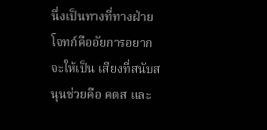นึ่งเป็นทางที่ทางฝ่ายโจทก์คืออัยการอยากจะให้เป็น เสียงที่สนับสนุนช่วยคือ คตส และ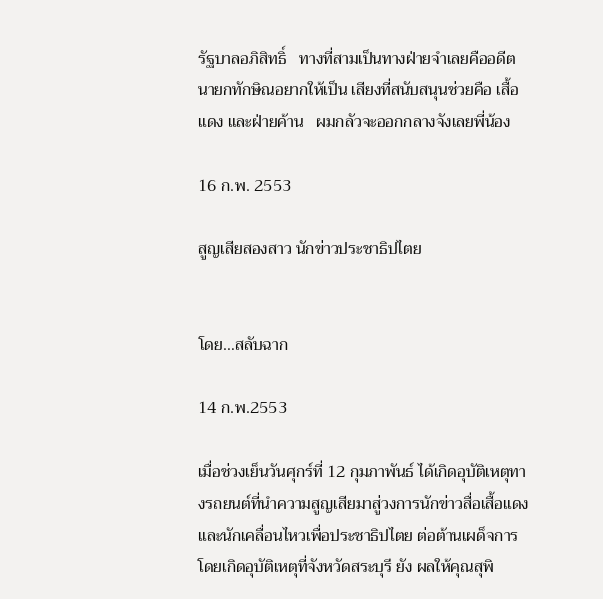รัฐบาลอภิสิทธิ์   ทางที่สามเป็นทางฝ่ายจำเลยคืออดีตนายกทักษิณอยากให้เป็น เสียงที่สนับสนุนช่วยคือ เสื้อแดง และฝ่ายค้าน   ผมกลัวจะออกกลางจังเลยพี่น้อง

16 ก.พ. 2553

สูญเสียสองสาว นักข่าวประชาธิปไตย


โดย…สลับฉาก

14 ก.พ.2553

เมื่อช่วงเย็นวันศุกร์ที่ 12 กุมภาพันธ์ ได้เกิดอุบัติเหตุทางรถยนต์ที่นำความสูญเสียมาสู่วงการนักข่าวสื่อเสื้อแดง และนักเคลื่อนไหวเพื่อประชาธิปไตย ต่อต้านเผด็จการ โดยเกิดอุบัติเหตุที่จังหวัดสระบุรี ยัง ผลให้คุณสุพิ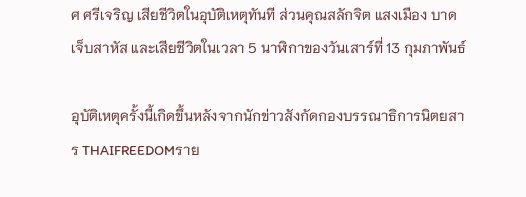ศ ศรีเจริญ เสียชีวิตในอุบัติเหตุทันที ส่วนคุณสลักจิต แสงเมือง บาดเจ็บสาหัส และเสียชีวิตในเวลา 5 นาฬิกาของวันเสาร์ที่ 13 กุมภาพันธ์

อุบัติเหตุครั้งนี้เกิดขึ้นหลังจากนักข่าวสังกัดกองบรรณาธิการนิตยสาร THAIFREEDOMราย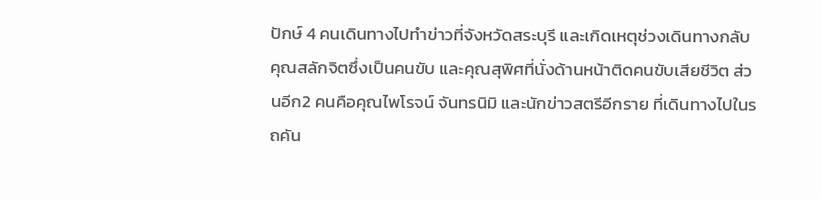ปักษ์ 4 คนเดินทางไปทำข่าวที่จังหวัดสระบุรี และเกิดเหตุช่วงเดินทางกลับ คุณสลักจิตซึ่งเป็นคนขับ และคุณสุพิศที่นั่งด้านหน้าติดคนขับเสียชีวิต ส่วนอีก2 คนคือคุณไพโรจน์ จันทรนิมิ และนักข่าวสตรีอีกราย ที่เดินทางไปในรถคัน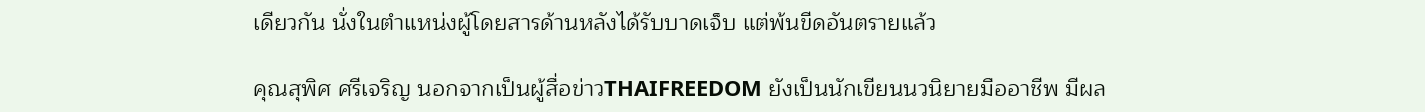เดียวกัน นั่งในตำแหน่งผู้โดยสารด้านหลังได้รับบาดเจ็บ แต่พ้นขีดอันตรายแล้ว

คุณสุพิศ ศรีเจริญ นอกจากเป็นผู้สื่อข่าวTHAIFREEDOM ยังเป็นนักเขียนนวนิยายมืออาชีพ มีผล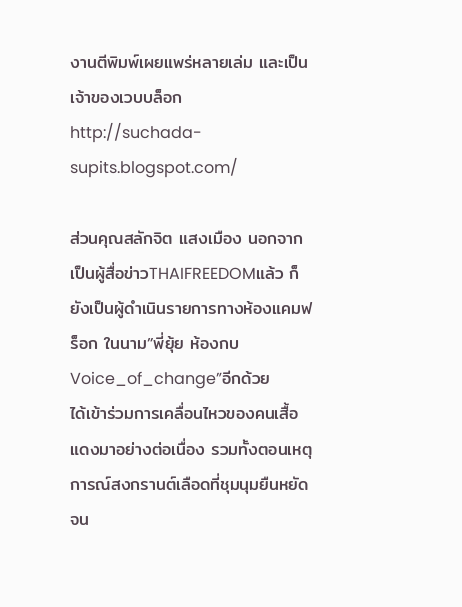งานตีพิมพ์เผยแพร่หลายเล่ม และเป็นเจ้าของเวบบล็อก http://suchada-supits.blogspot.com/

ส่วนคุณสลักจิต แสงเมือง นอกจากเป็นผู้สื่อข่าวTHAIFREEDOMแล้ว ก็ยังเป็นผู้ดำเนินรายการทางห้องแคมฟร็อก ในนาม”พี่ยุ้ย ห้องกบ Voice_of_change”อีกด้วย        ได้เข้าร่วมการเคลื่อนไหวของคนเสื้อแดงมาอย่างต่อเนื่อง รวมทั้งตอนเหตุการณ์สงกรานต์เลือดที่ชุมนุมยืนหยัดจน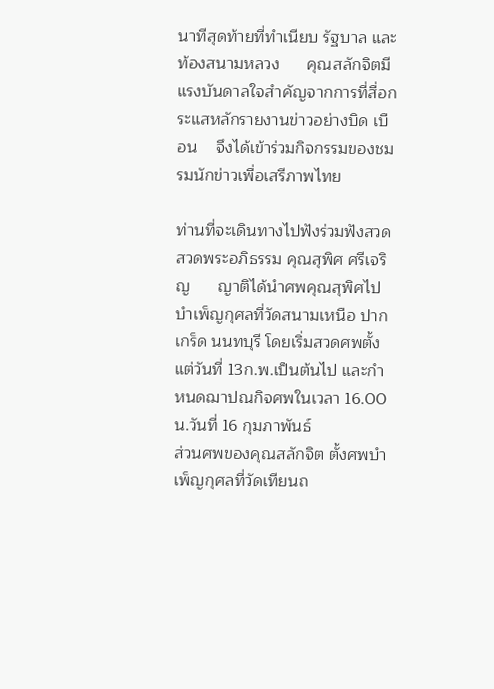นาทีสุดท้ายที่ทำเนียบ รัฐบาล และท้องสนามหลวง      คุณสลักจิตมีแรงบันดาลใจสำคัญจากการที่สื่อกระแสหลักรายงานข่าวอย่างบิด เบือน    จึงได้เข้าร่วมกิจกรรมของชมรมนักข่าวเพื่อเสรีภาพไทย

ท่านที่จะเดินทางไปฟังร่วมฟังสวดสวดพระอภิธรรม คุณสุพิศ ศรีเจริญ      ญาติได้นำศพคุณสุพิศไปบำเพ็ญกุศลที่วัดสนามเหนือ ปากเกร็ด นนทบุรี โดยเริ่มสวดศพตั้งแต่วันที่ 13ก.พ.เป็นต้นไป และกำหนดฌาปณกิจศพในเวลา 16.00 น.วันที่ 16 กุมภาพันธ์
ส่วนศพของคุณสลักจิต ตั้งศพบำเพ็ญกุศลที่วัดเทียนถ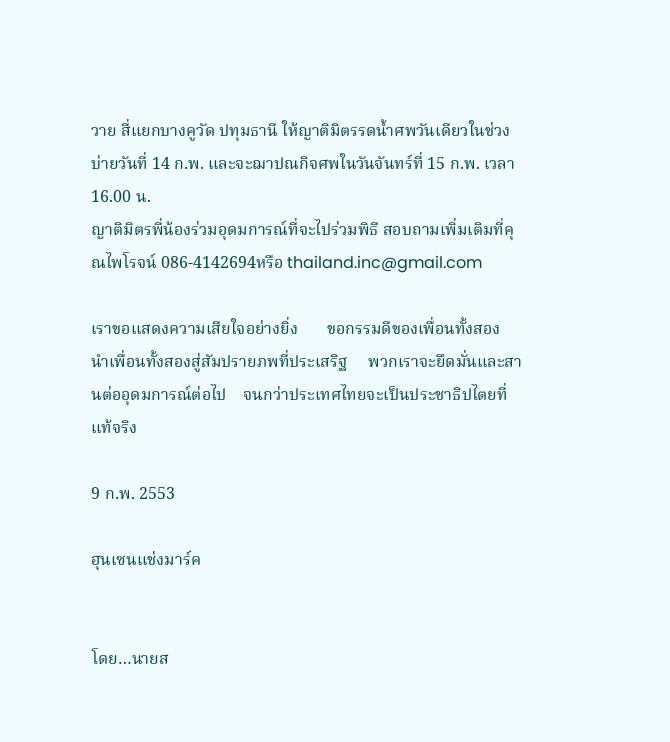วาย สี่แยกบางคูวัด ปทุมธานี ให้ญาติมิตรรดน้ำศพวันเดียวในช่วงบ่ายวันที่ 14 ก.พ. และจะฌาปณกิจศพในวันจันทร์ที่ 15 ก.พ. เวลา 16.00 น.
ญาติมิตรพี่น้องร่วมอุดมการณ์ที่จะไปร่วมพิธี สอบถามเพิ่มเติมที่คุณไพโรจน์ 086-4142694หรือ thailand.inc@gmail.com

เราขอแสดงความเสียใจอย่างยิ่ง       ขอกรรมดีของเพื่อนทั้งสอง    นำเพื่อนทั้งสองสู่สัมปรายภพที่ประเสริฐ     พวกเราจะยึดมั่นและสานต่ออุดมการณ์ต่อไป    จนกว่าประเทศไทยจะเป็นประชาธิปไตยที่แท้จริง

9 ก.พ. 2553

ฮุนเซนแช่งมาร์ค


โดย…นายส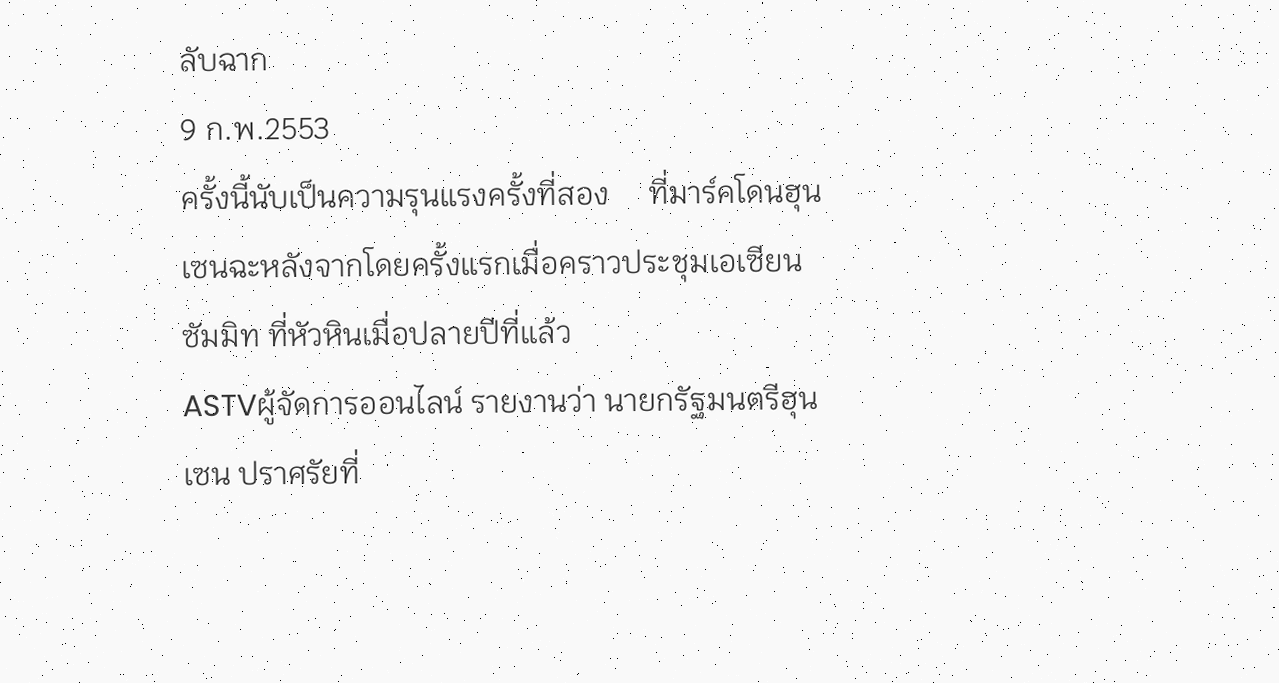ลับฉาก
9 ก.พ.2553
ครั้งนี้นับเป็นความรุนแรงครั้งที่สอง     ที่มาร์คโดนฮุนเซนฉะหลังจากโดยครั้งแรกเมื่อคราวประชุมเอเซียนซัมมิท ที่หัวหินเมื่อปลายปีที่แล้ว
ASTVผู้จัดการออนไลน์ รายงานว่า นายกรัฐมนตรีฮุนเซน ปราศรัยที่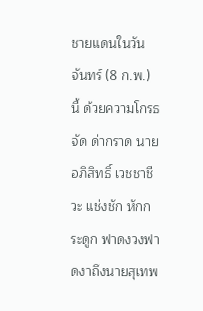ชายแดนในวันจันทร์ (8 ก.พ.) นี้ ด้วยความโกรธจัด ด่ากราด นายอภิสิทธิ์ เวชชาชีวะ แช่งชัก หักกระดูก ฟาดงวงฟาดงาถึงนายสุเทพ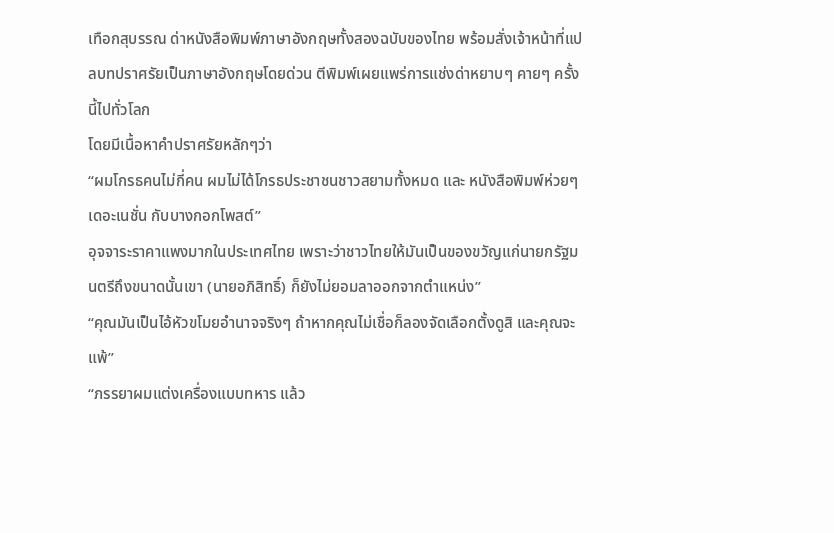เทือกสุบรรณ ด่าหนังสือพิมพ์ภาษาอังกฤษทั้งสองฉบับของไทย พร้อมสั่งเจ้าหน้าที่แปลบทปราศรัยเป็นภาษาอังกฤษโดยด่วน ตีพิมพ์เผยแพร่การแช่งด่าหยาบๆ คายๆ ครั้งนี้ไปทั่วโลก
โดยมีเนื้อหาคำปราศรัยหลักๆว่า
“ผมโกรธคนไม่กี่คน ผมไม่ได้โกรธประชาชนชาวสยามทั้งหมด และ หนังสือพิมพ์ห่วยๆ เดอะเนชั่น กับบางกอกโพสต์”
อุจจาระราคาแพงมากในประเทศไทย เพราะว่าชาวไทยให้มันเป็นของขวัญแก่นายกรัฐมนตรีถึงขนาดนั้นเขา (นายอภิสิทธิ์) ก็ยังไม่ยอมลาออกจากตำแหน่ง”
“คุณมันเป็นไอ้หัวขโมยอำนาจจริงๆ ถ้าหากคุณไม่เชื่อก็ลองจัดเลือกตั้งดูสิ และคุณจะแพ้”
“ภรรยาผมแต่งเครื่องแบบทหาร แล้ว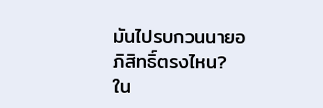มันไปรบกวนนายอภิสิทธิ์ตรงไหน? ใน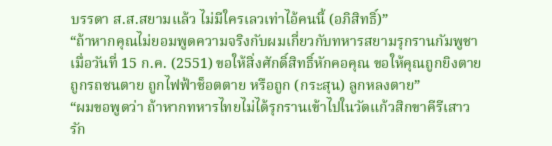บรรดา ส.ส.สยามแล้ว ไม่มีใครเลวเท่าไอ้คนนี้ (อภิสิทธิ์)”
“ถ้าหากคุณไม่ยอมพูดความจริงกับผมเกี่ยวกับทหารสยามรุกรานกัมพูชา เมื่อวันที่ 15 ก.ค. (2551) ขอให้สิ่งศักดิ์สิทธิ์หักคอคุณ ขอให้คุณถูกยิงตาย ถูกรถชนตาย ถูกไฟฟ้าช็อตตาย หรือถูก (กระสุน) ลูกหลงตาย”
“ผมขอพูดว่า ถ้าหากทหารไทยไม่ได้รุกรานเข้าไปในวัดแก้วสิกขาคีรีเสาวรัก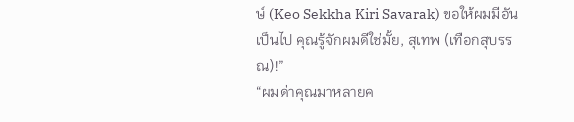ษ์ (Keo Sekkha Kiri Savarak) ขอให้ผมมีอันเป็นไป คุณรู้จักผมดีใช่มั้ย, สุเทพ (เทือกสุบรรณ)!”
“ผมด่าคุณมาหลายค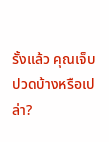รั้งแล้ว คุณเจ็บปวดบ้างหรือเปล่า?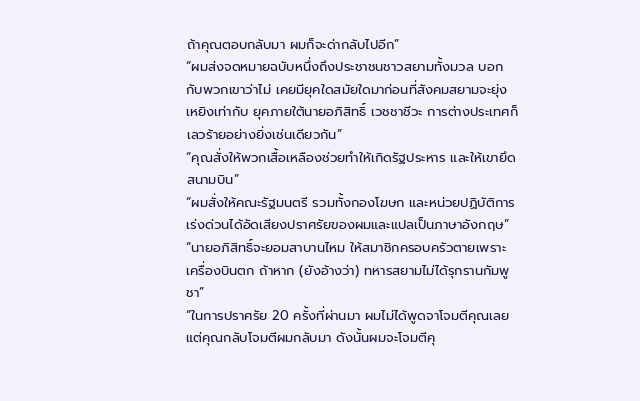ถ้าคุณตอบกลับมา ผมก็จะด่ากลับไปอีก”
“ผมส่งจดหมายฉบับหนึ่งถึงประชาชนชาวสยามทั้งมวล บอกกับพวกเขาว่าไม่ เคยมียุคใดสมัยใดมาก่อนที่สังคมสยามจะยุ่งเหยิงเท่ากับ ยุคภายใต้นายอภิสิทธิ์ เวชชาชีวะ การต่างประเทศก็เลวร้ายอย่างยิ่งเช่นเดียวกัน”
“คุณสั่งให้พวกเสื้อเหลืองช่วยทำให้เกิดรัฐประหาร และให้เขายึดสนามบิน”
“ผมสั่งให้คณะรัฐมนตรี รวมทั้งกองโฆษก และหน่วยปฏิบัติการเร่งด่วนได้อัดเสียงปราศรัยของผมและแปลเป็นภาษาอังกฤษ”
“นายอภิสิทธิ์จะยอมสาบานไหม ให้สมาชิกครอบครัวตายเพราะเครื่องบินตก ถ้าหาก (ยังอ้างว่า) ทหารสยามไม่ได้รุกรานกัมพูชา”
“ในการปราศรัย 20 ครั้งที่ผ่านมา ผมไม่ได้พูดจาโจมตีคุณเลย แต่คุณกลับโจมตีผมกลับมา ดังนั้นผมจะโจมตีคุ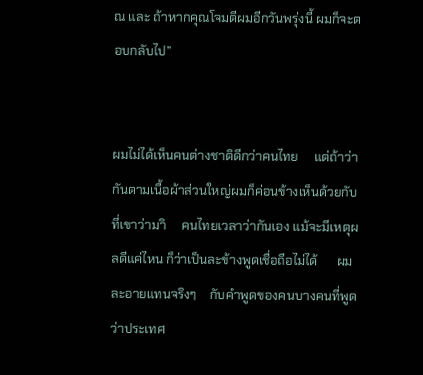ณ และ ถ้าหากคุณโจมตีผมอีกวันพรุ่งนี้ ผมก็จะตอบกลับไป”


ผมไม่ได้เห็นคนต่างชาติดีกว่าคนไทย     แต่ถ้าว่ากันตามเนื้อผ้าส่วนใหญ่ผมก็ค่อนข้างเห็นด้วยกับที่เขาว่ามาิ     คนไทยเวลาว่ากันเอง แม้จะมีเหตุผลดีแค่ไหน ก็ว่าเป็นละข้างพูดเชื่อถือไม่ได้      ผมละอายแทนจริงๆ    กับคำพูดของคนบางคนที่พูดว่าประเทศ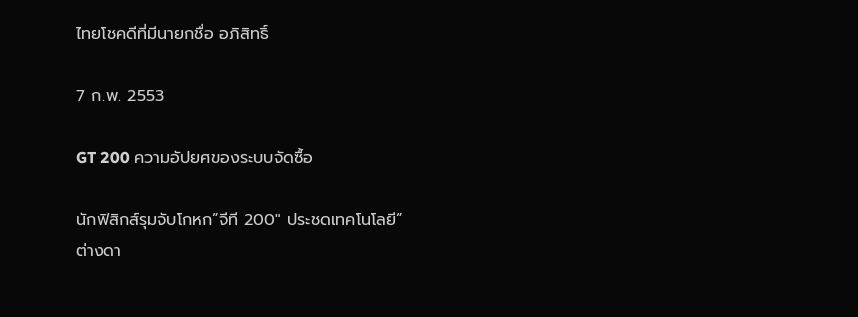ไทยโชคดีที่มีนายกชื่อ อภิสิทธิ์

7 ก.พ. 2553

GT 200 ความอัปยศของระบบจัดซื้อ

นักฟิสิกส์รุมจับโกหก”จีที 200″ ประชดเทคโนโลยี”ต่างดา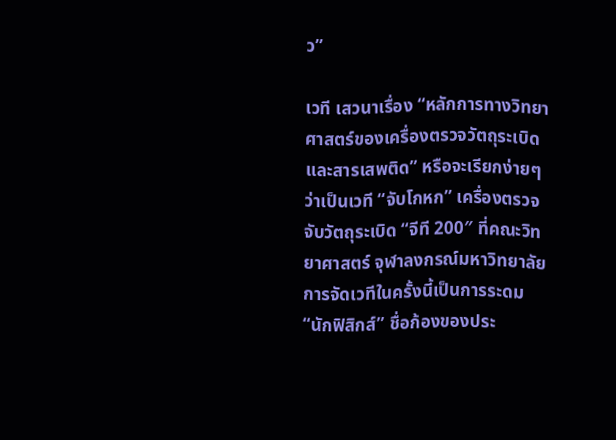ว”

เวที เสวนาเรื่อง “หลักการทางวิทยาศาสตร์ของเครื่องตรวจวัตถุระเบิดและสารเสพติด” หรือจะเรียกง่ายๆ ว่าเป็นเวที “จับโกหก” เครื่องตรวจจับวัตถุระเบิด “จีที 200″ ที่คณะวิทยาศาสตร์ จุฬาลงกรณ์มหาวิทยาลัย
การจัดเวทีในครั้งนี้เป็นการระดม “นักฟิสิกส์” ชื่อก้องของประ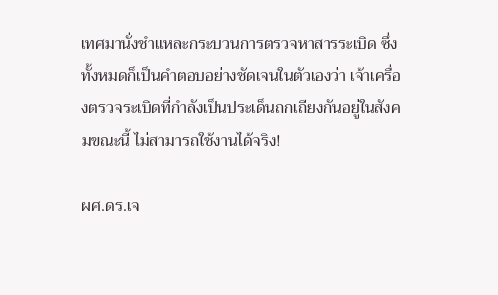เทศมานั่งชำแหละกระบวนการตรวจหาสารระเบิด ซึ่งทั้งหมดก็เป็นคำตอบอย่างชัดเจนในตัวเองว่า เจ้าเครื่องตรวจระเบิดที่กำลังเป็นประเด็นถกเถียงกันอยู่ในสังคมขณะนี้ ไม่สามารถใช้งานได้จริง!

ผศ.ดร.เจ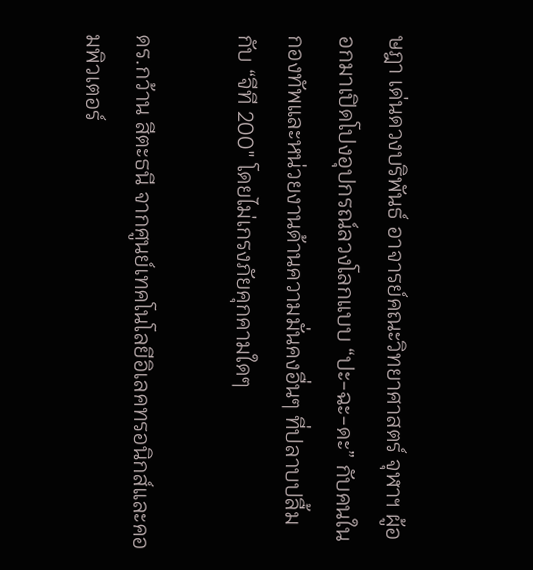ษฎา เด่นดวงบริพันธ์ อาจารย์คณะวิทยาศาสตร์ จุฬาฯ ผู้ออกมาเปิดโปงอุปกรณ์ลวงโลกแบบ “ปะ-ฉะ-ดะ” กับคนในกองทัพและหน่วยงานด้านความมั่นคงอื่นๆ ที่ปลาบปลื้มกับ “จีที 200″ โดยไม่เกรงภัยคุกคามใดๆ

ดร.กว้าน สีตะธนี จากศูนย์เทคโนโลยีอิเลคทรอนิกส์และคอมพิวเตอร์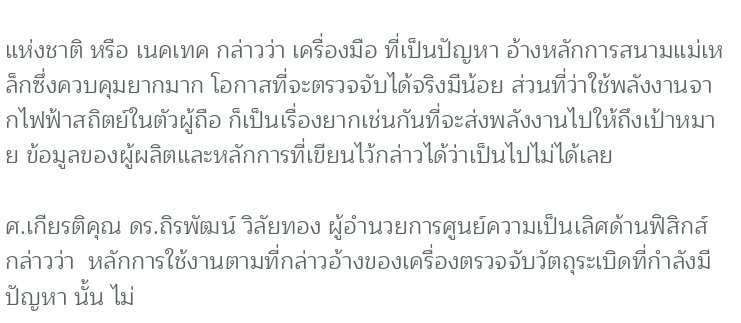แห่งชาติ หรือ เนคเทค กล่าวว่า เครื่องมือ ที่เป็นปัญหา อ้างหลักการสนามแม่เหล็กซึ่งควบคุมยากมาก โอกาสที่จะตรวจจับได้จริงมีน้อย ส่วนที่ว่าใช้พลังงานจากไฟฟ้าสถิตย์ในตัวผู้ถือ ก็เป็นเรื่องยากเช่นกันที่จะส่งพลังงานไปให้ถึงเป้าหมาย ข้อมูลของผู้ผลิตและหลักการที่เขียนไว้กล่าวได้ว่าเป็นไปไม่ได้เลย

ศ.เกียรติคุณ ดร.ถิรพัฒน์ วิลัยทอง ผู้อำนวยการศูนย์ความเป็นเลิศด้านฟิสิกส์ กล่าวว่า  หลักการใช้งานตามที่กล่าวอ้างของเครื่องตรวจจับวัตถุระเบิดที่กำลังมีปัญหา นั้น ไม่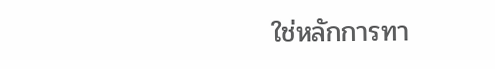ใช่หลักการทา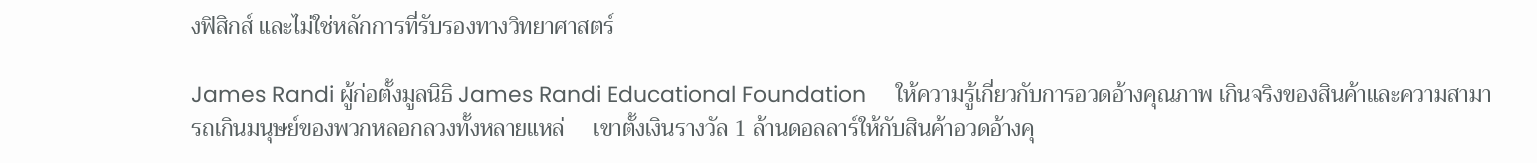งฟิสิกส์ และไม่ใช่หลักการที่รับรองทางวิทยาศาสตร์

James Randi ผู้ก่อตั้งมูลนิธิ James Randi Educational Foundation     ให้ความรู้เกี่ยวกับการอวดอ้างคุณภาพ เกินจริงของสินค้าและความสามารถเกินมนุษย์ของพวกหลอกลวงทั้งหลายแหล่     เขาตั้งเงินรางวัล 1 ล้านดอลลาร์ให้กับสินค้าอวดอ้างคุ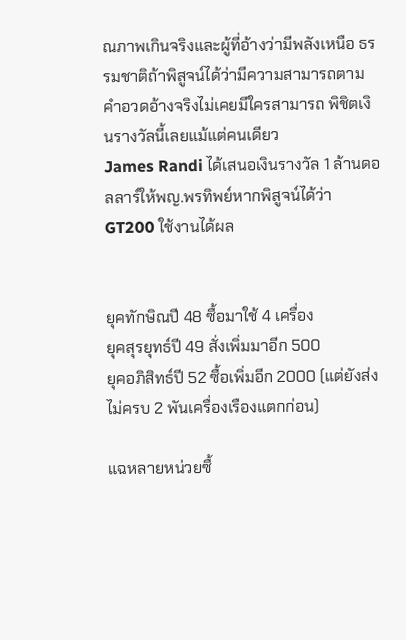ณภาพเกินจริงและผู้ที่อ้างว่ามีพลังเหนือ ธรรมชาติถ้าพิสูจน์ได้ว่ามีความสามารถตามคำอวดอ้างจริงไม่เคยมีใครสามารถ พิชิตเงินรางวัลนี้เลยแม้แต่คนเดียว
James Randi ได้เสนอเงินรางวัล 1 ล้านดอลลาร์ให้พญ.พรทิพย์หากพิสูจน์ได้ว่า GT200 ใช้งานได้ผล


ยุคทักษิณปี 48 ซื้อมาใช้ 4 เครื่อง
ยุคสุรยุทธ์ปี 49 สั่งเพิ่มมาอีก 500
ยุคอภิสิทธ์ปี 52 ซื้อเพิ่มอีก 2000 (แต่ยังส่งไม่ครบ 2 พันเครื่องเรืองแตกก่อน)

แฉหลายหน่วยซื้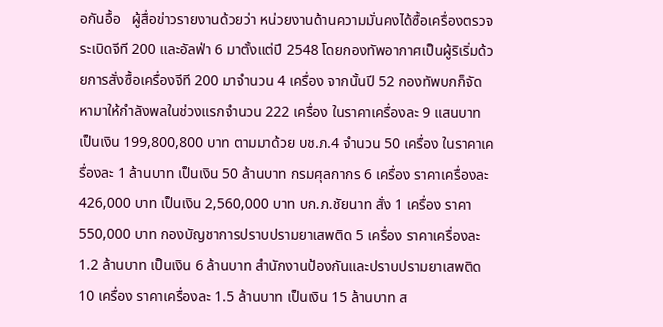อกันอื้อ   ผู้สื่อข่าวรายงานด้วยว่า หน่วยงานด้านความมั่นคงได้ซื้อเครื่องตรวจระเบิดจีที 200 และอัลฟ่า 6 มาตั้งแต่ปี 2548 โดยกองทัพอากาศเป็นผู้ริเริ่มด้วยการสั่งซื้อเครื่องจีที 200 มาจำนวน 4 เครื่อง จากนั้นปี 52 กองทัพบกก็จัดหามาให้กำลังพลในช่วงแรกจำนวน 222 เครื่อง ในราคาเครื่องละ 9 แสนบาท เป็นเงิน 199,800,800 บาท ตามมาด้วย บช.ภ.4 จำนวน 50 เครื่อง ในราคาเครื่องละ 1 ล้านบาท เป็นเงิน 50 ล้านบาท กรมศุลกากร 6 เครื่อง ราคาเครื่องละ 426,000 บาท เป็นเงิน 2,560,000 บาท บก.ภ.ชัยนาท สั่ง 1 เครื่อง ราคา 550,000 บาท กองบัญชาการปราบปรามยาเสพติด 5 เครื่อง ราคาเครื่องละ 1.2 ล้านบาท เป็นเงิน 6 ล้านบาท สำนักงานป้องกันและปราบปรามยาเสพติด 10 เครื่อง ราคาเครื่องละ 1.5 ล้านบาท เป็นเงิน 15 ล้านบาท ส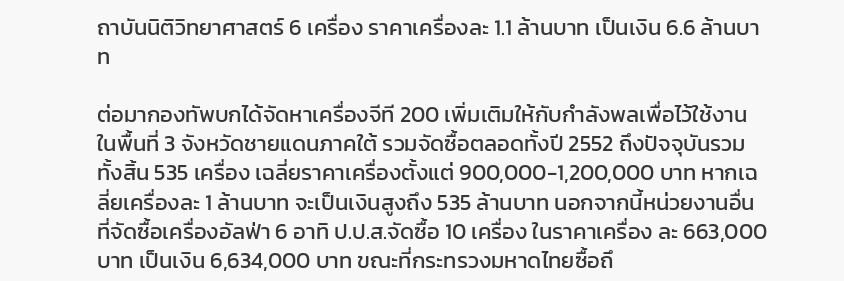ถาบันนิติวิทยาศาสตร์ 6 เครื่อง ราคาเครื่องละ 1.1 ล้านบาท เป็นเงิน 6.6 ล้านบาท

ต่อมากองทัพบกได้จัดหาเครื่องจีที 200 เพิ่มเติมให้กับกำลังพลเพื่อไว้ใช้งาน ในพื้นที่ 3 จังหวัดชายแดนภาคใต้ รวมจัดซื้อตลอดทั้งปี 2552 ถึงปัจจุบันรวมทั้งสิ้น 535 เครื่อง เฉลี่ยราคาเครื่องตั้งแต่ 900,000-1,200,000 บาท หากเฉลี่ยเครื่องละ 1 ล้านบาท จะเป็นเงินสูงถึง 535 ล้านบาท นอกจากนี้หน่วยงานอื่นที่จัดซื้อเครื่องอัลฟ่า 6 อาทิ ป.ป.ส.จัดซื้อ 10 เครื่อง ในราคาเครื่อง ละ 663,000 บาท เป็นเงิน 6,634,000 บาท ขณะที่กระทรวงมหาดไทยซื้อถึ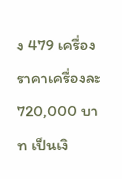ง 479 เครื่อง ราคาเครื่องละ 720,000 บาท เป็นเงิ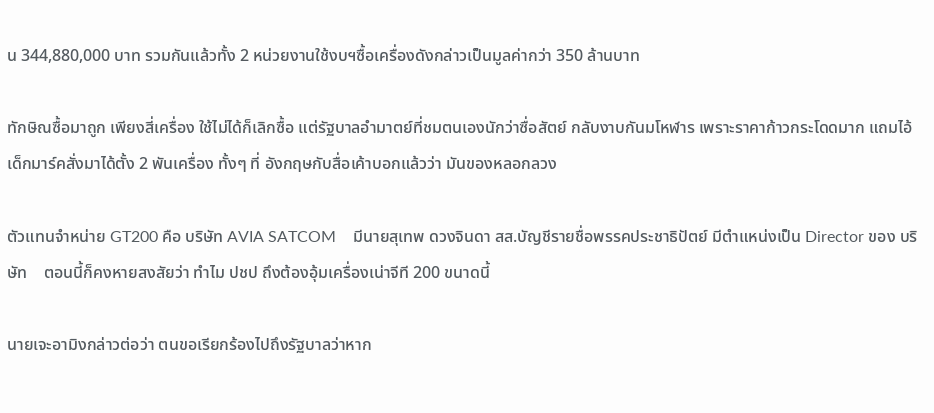น 344,880,000 บาท รวมกันแล้วทั้ง 2 หน่วยงานใช้งบฯซื้อเครื่องดังกล่าวเป็นมูลค่ากว่า 350 ล้านบาท

ทักษิณซื้อมาถูก เพียงสี่เครื่อง ใช้ไม่ได้ก็เลิกซื้อ แต่รัฐบาลอำมาตย์ที่ชมตนเองนักว่าซื่อสัตย์ กลับงาบกันมโหฬาร เพราะราคาก้าวกระโดดมาก แถมไอ้เด็กมาร์คสั่งมาได้ตั้ง 2 พันเครื่อง ทั้งๆ ที่ อังกฤษกับสื่อเค้าบอกแล้วว่า มันของหลอกลวง

ตัวแทนจำหน่าย GT200 คือ บริษัท AVIA SATCOM    มีนายสุเทพ ดวงจินดา สส.บัญชีรายชื่อพรรคประชาธิปัตย์ มีตำแหน่งเป็น Director ของ บริษัท    ตอนนี้ก็คงหายสงสัยว่า ทำไม ปชป ถึงต้องอุ้มเครื่องเน่าจีที 200 ขนาดนี้

นายเจะอามิงกล่าวต่อว่า ตนขอเรียกร้องไปถึงรัฐบาลว่าหาก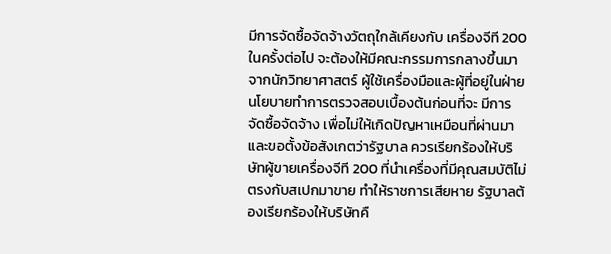มีการจัดซื้อจัดจ้างวัตถุใกล้เคียงกับ เครื่องจีที 200 ในครั้งต่อไป จะต้องให้มีคณะกรรมการกลางขึ้นมาจากนักวิทยาศาสตร์ ผู้ใช้เครื่องมือและผู้ที่อยู่ในฝ่ายนโยบายทำการตรวจสอบเบื้องต้นก่อนที่จะ มีการจัดซื้อจัดจ้าง เพื่อไม่ให้เกิดปัญหาเหมือนที่ผ่านมา และขอตั้งข้อสังเกตว่ารัฐบาล ควรเรียกร้องให้บริษัทผู้ขายเครื่องจีที 200 ที่นำเครื่องที่มีคุณสมบัติไม่ตรงกับสเปกมาขาย ทำให้ราชการเสียหาย รัฐบาลต้องเรียกร้องให้บริษัทคื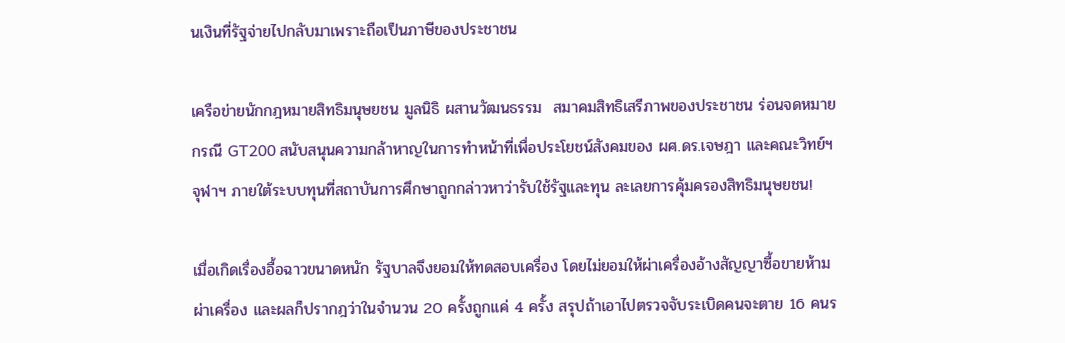นเงินที่รัฐจ่ายไปกลับมาเพราะถือเป็นภาษีของประชาชน

เครือข่ายนักกฎหมายสิทธิมนุษยชน มูลนิธิ ผสานวัฒนธรรม  สมาคมสิทธิเสรีภาพของประชาชน ร่อนจดหมายกรณี GT200 สนับสนุนความกล้าหาญในการทำหน้าที่เพื่อประโยชน์สังคมของ ผศ.ดร.เจษฎา และคณะวิทย์ฯ จุฬาฯ ภายใต้ระบบทุนที่สถาบันการศึกษาถูกกล่าวหาว่ารับใช้รัฐและทุน ละเลยการคุ้มครองสิทธิมนุษยชน!

เมื่อเกิดเรื่องอื้อฉาวขนาดหนัก รัฐบาลจึงยอมให้ทดสอบเครื่อง โดยไม่ยอมให้ผ่าเครื่องอ้างสัญญาซื้อขายห้ามผ่าเครื่อง และผลก็ปรากฎว่าในจำนวน 20 ครั้งถูกแค่ 4 ครั้ง สรุปถ้าเอาไปตรวจจับระเบิดคนจะตาย 16 คนร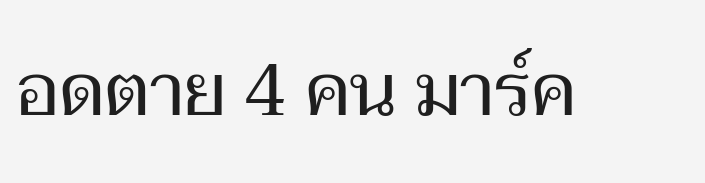อดตาย 4 คน มาร์ค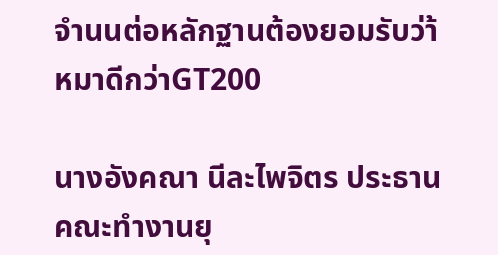จำนนต่อหลักฐานต้องยอมรับว่า้หมาดีกว่าGT200

นางอังคณา นีละไพจิตร ประธานคณะทำงานยุ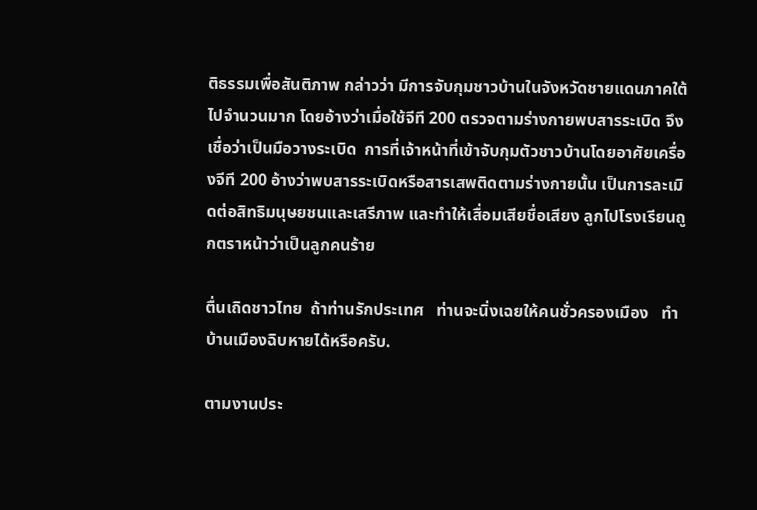ติธรรมเพื่อสันติภาพ กล่าวว่า มีการจับกุมชาวบ้านในจังหวัดชายแดนภาคใต้ไปจำนวนมาก โดยอ้างว่าเมื่อใช้จีที 200 ตรวจตามร่างกายพบสารระเบิด จึงเชื่อว่าเป็นมือวางระเบิด  การที่เจ้าหน้าที่เข้าจับกุมตัวชาวบ้านโดยอาศัยเครื่องจีที 200 อ้างว่าพบสารระเบิดหรือสารเสพติดตามร่างกายนั้น เป็นการละเมิดต่อสิทธิมนุษยชนและเสรีภาพ และทำให้เสื่อมเสียชื่อเสียง ลูกไปโรงเรียนถูกตราหน้าว่าเป็นลูกคนร้าย

ตื่นเถิดชาวไทย  ถ้าท่านรักประเทศ   ท่านจะนิ่งเฉยให้คนชั่วครองเมือง   ทำบ้านเมืองฉิบหายได้หรือครับ.

ตามงานประ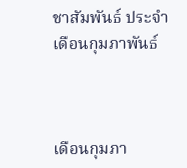ชาสัมพันธ์ ประจำเดือนกุมภาพันธ์



เดือนกุมภา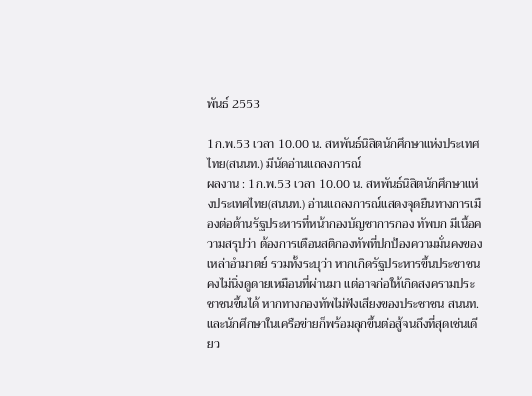พันธ์ 2553

1ก.พ.53 เวลา 10.00 น. สหพันธ์นิสิตนักศึกษาแห่งประเทศไทย(สนนท.) มีนัดอ่านแถลงการณ์
ผลงาน : 1ก.พ.53 เวลา 10.00 น. สหพันธ์นิสิตนักศึกษาแห่งประเทศไทย(สนนท.) อ่านแถลงการณ์แสดงจุดยืนทางการเมืองต่อต้านรัฐประหารที่หน้ากองบัญชาการกอง ทัพบก มีเนื้อความสรุปว่า ต้องการเตือนสติกองทัพที่ปกป้องความมั่นคงของเหล่าอำมาตย์ รวมทั้งระบุว่า หากเกิดรัฐประหารขึ้นประชาชนคงไม่นิ่งดูดายเหมือนที่ผ่านมา แต่อาจก่อให้เกิดสงครามประชาชนขึ้นได้ หากทางกองทัพไม่ฟังเสียงของประชาชน สนนท.และนักศึกษาในเครือข่ายก็พร้อมลุกขึ้นต่อสู้จนถึงที่สุดเช่นเดียว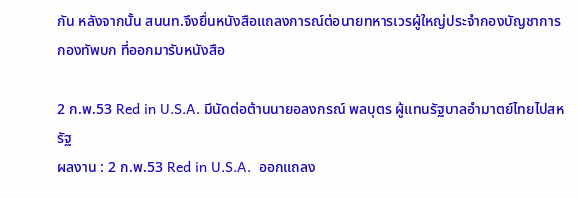กัน หลังจากนั้น สนนท.จึงยื่นหนังสือแถลงการณ์ต่อนายทหารเวรผู้ใหญ่ประจำกองบัญชาการกองทัพบก ที่ออกมารับหนังสือ

2 ก.พ.53 Red in U.S.A. มีนัดต่อต้านนายอลงกรณ์ พลบุตร ผู้แทนรัฐบาลอำมาตย์ไทยไปสหรัฐ
ผลงาน : 2 ก.พ.53 Red in U.S.A.  ออกแถลง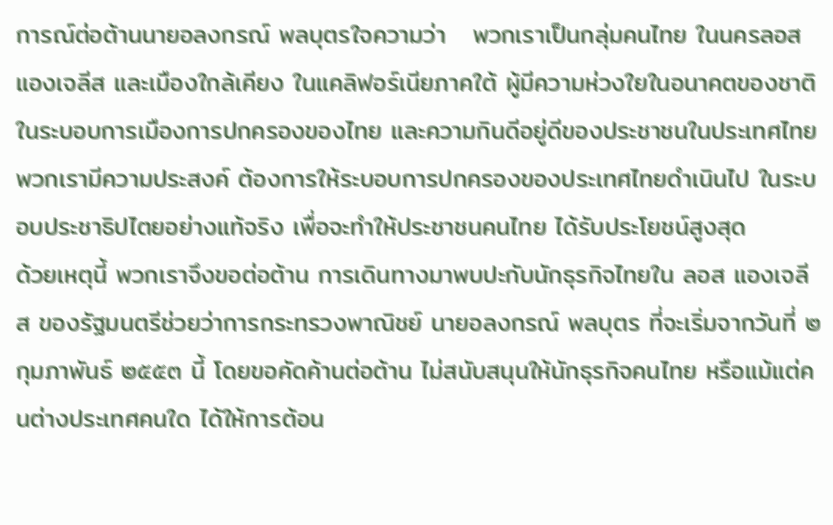การณ์ต่อต้านนายอลงกรณ์ พลบุตรใจความว่า   พวกเราเป็นกลุ่มคนไทย ในนครลอสแองเจลีส และเมืองใกล้เคียง ในแคลิฟอร์เนียภาคใต้ ผู้มีความห่วงใยในอนาคตของชาติ ในระบอบการเมืองการปกครองของไทย และความกินดีอยู่ดีของประชาชนในประเทศไทย    พวกเรามีความประสงค์ ต้องการให้ระบอบการปกครองของประเทศไทยดำเนินไป ในระบอบประชาธิปไตยอย่างแท้จริง เพื่อจะทำให้ประชาชนคนไทย ได้รับประโยชน์สูงสุด
ด้วยเหตุนี้ พวกเราจึงขอต่อต้าน การเดินทางมาพบปะกับนักธุรกิจไทยใน ลอส แองเจลีส ของรัฐมนตรีช่วยว่าการกระทรวงพาณิชย์ นายอลงกรณ์ พลบุตร ที่จะเริ่มจากวันที่ ๒ กุมภาพันธ์ ๒๕๕๓ นี้ โดยขอคัดค้านต่อต้าน ไม่สนับสนุนให้นักธุรกิจคนไทย หรือแม้แต่คนต่างประเทศคนใด ได้ให้การต้อน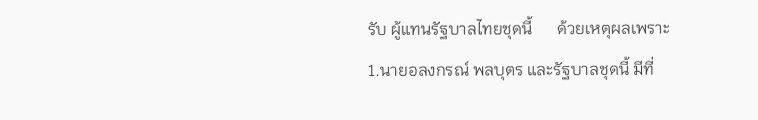รับ ผู้แทนรัฐบาลไทยชุดนี้      ด้วยเหตุผลเพราะ
1.นายอลงกรณ์ พลบุตร และรัฐบาลชุดนี้ มีที่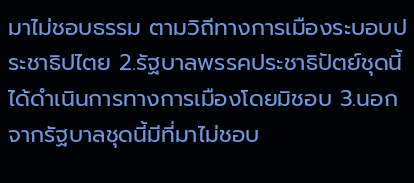มาไม่ชอบธรรม ตามวิถีทางการเมืองระบอบประชาธิปไตย 2.รัฐบาลพรรคประชาธิปัตย์ชุดนี้ ได้ดำเนินการทางการเมืองโดยมิชอบ 3.นอกจากรัฐบาลชุดนี้มีที่มาไม่ชอบ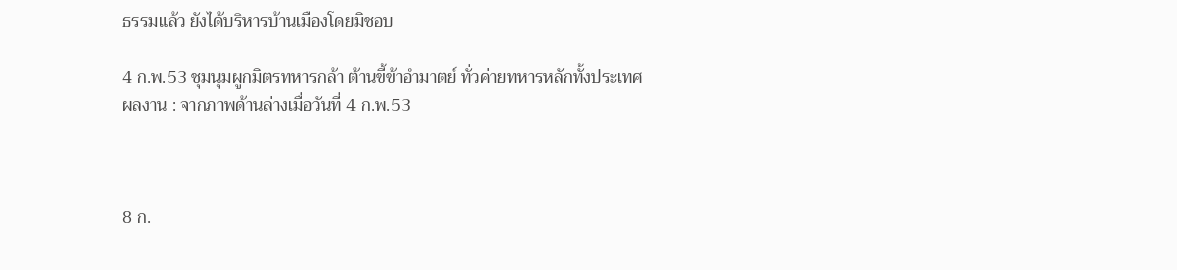ธรรมแล้ว ยังได้บริหารบ้านเมืองโดยมิชอบ

4 ก.พ.53 ชุมนุมผูกมิตรทหารกล้า ต้านขี้ข้าอำมาตย์ ทั่วค่ายทหารหลักทั้งประเทศ
ผลงาน : จากภาพด้านล่างเมื่อวันที่ 4 ก.พ.53



8 ก.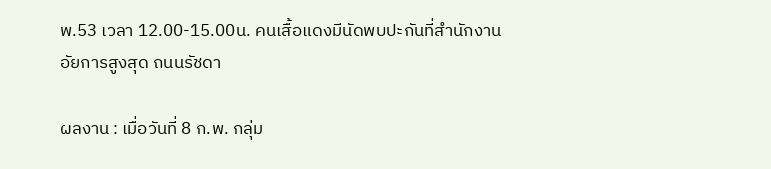พ.53 เวลา 12.00-15.00น. คนเสื้อแดงมีนัดพบปะกันที่สำนักงานอัยการสูงสุด ถนนรัชดา

ผลงาน : เมื่อวันที่ 8 ก.พ. กลุ่ม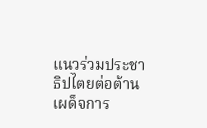แนวร่วมประชาธิปไตยต่อต้านเผด็จการ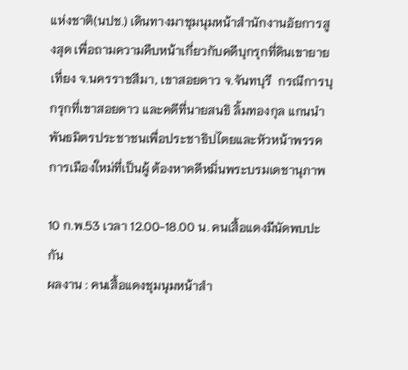แห่งชาติ(นปช.) เดินทางมาชุมนุมหน้าสำนักงานอัยการสูงสุด เพื่อถามความคืบหน้าเกี่ยวกับคดีบุกรุกที่ดินเขายายเที่ยง จ.นครราชสีมา, เขาสอยดาว จ.จันทบุรี  กรณีการบุกรุกที่เขาสอยดาว และคดีที่นายสนธิ ลิ้มทองกุล แกนนำพันธมิตรประชาชนเพื่อประชาธิปไตยและหัวหน้าพรรคการเมืองใหม่ที่เป็นผู้ ต้องหาคดีหมิ่นพระบรมเดชานุภาพ

10 ก.พ.53 เวลา 12.00-18.00 น. คนเสื้อแดงมีนัดพบปะกัน
ผลงาน : คนเสื้อแดงชุมนุมหน้าสำ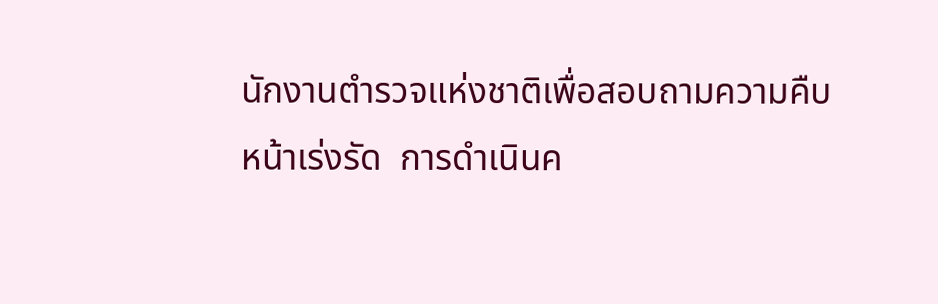นักงานตำรวจแห่งชาติเพื่อสอบถามความคืบหน้าเร่งรัด  การดำเนินค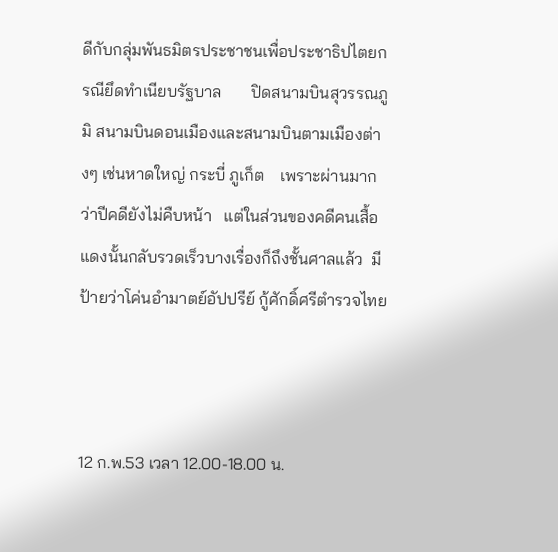ดีกับกลุ่มพันธมิตรประชาชนเพื่อประชาธิปไตยกรณียึดทำเนียบรัฐบาล       ปิดสนามบินสุวรรณภูมิ สนามบินดอนเมืองและสนามบินตามเมืองต่างๆ เช่นหาดใหญ่ กระบี่ ภูเก็ต    เพราะผ่านมากว่าปีคดียังไม่คืบหน้า   แต่ในส่วนของคดีคนเสื้อแดงนั้นกลับรวดเร็วบางเรื่องก็ถึงชั้นศาลแล้ว  มีป้ายว่าโค่นอำมาตย์อัปปรีย์ กู้ศักดิ์ศรีตำรวจไทย



12 ก.พ.53 เวลา 12.00-18.00 น.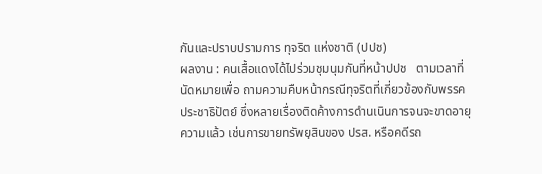กันและปราบปรามการ ทุจริต แห่งชาติ (ปปช)
ผลงาน : คนเสื้อแดงได้ไปร่วมชุมนุมกันที่หน้าปปช   ตามเวลาที่นัดหมายเพื่อ ถามความคืบหน้ากรณีทุจริตที่เกี่ยวข้องกับพรรคประชาธิปัตย์ ซึ่งหลายเรื่องติดค้างการดำนเนินการจนจะขาดอายุความแล้ว เช่นการขายทรัพยฺสินของ ปรส. หรือคดีรถ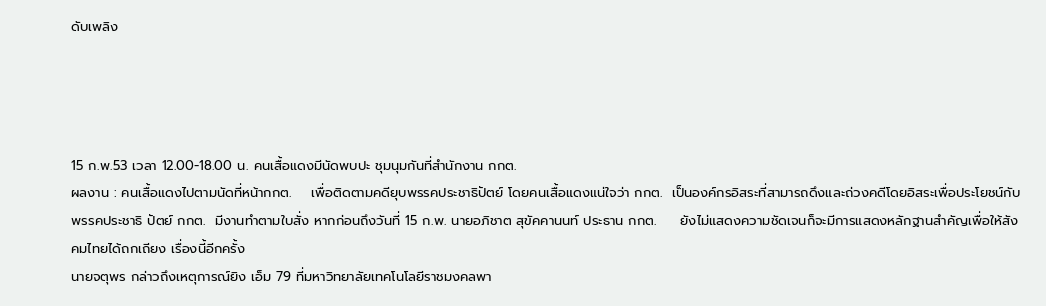ดับเพลิง




15 ก.พ.53 เวลา 12.00-18.00 น. คนเสื้อแดงมีนัดพบปะ ชุมนุมกันที่สำนักงาน กกต.
ผลงาน : คนเสื้อแดงไปตามนัดที่หน้ากกต.    เพื่อติดตามคดียุบพรรคประชาธิปัตย์ โดยคนเสื้อแดงแน่ใจว่า กกต.  เป็นองค์กรอิสระที่สามารถดึงและถ่วงคดีโดยอิสระเพื่อประโยชน์กับพรรคประชาธิ ปัตย์ กกต.  มีงานทำตามใบสั่ง หากก่อนถึงวันที่ 15 ก.พ. นายอภิชาต สุขัคคานนท์ ประธาน กกต.     ยังไม่แสดงความชัดเจนก็จะมีการแสดงหลักฐานสำคัญเพื่อให้สังคมไทยได้ถกเถียง เรื่องนี้อีกครั้ง
นายจตุพร กล่าวถึงเหตุการณ์ยิง เอ็ม 79 ที่มหาวิทยาลัยเทคโนโลยีราชมงคลพา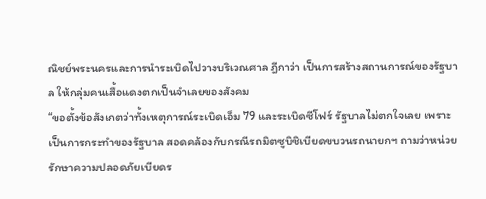ณิชย์พระนครและการนำระเบิดไปวางบริเวณศาล ฎีกาว่า เป็นการสร้างสถานการณ์ของรัฐบาล ให้กลุ่มคนเสื้อแดงตกเป็นจำเลยของสังคม
“ขอตั้งข้อสังเกตว่าทั้งเหตุการณ์ระเบิดเอ็ม 79 และระเบิดซีโฟร์ รัฐบาลไม่ตกใจเลย เพราะเป็นการกระทำของรัฐบาล สอดคล้องกับกรณีรถมิตซูบิชิเบียดขบวนรถนายกฯ ถามว่าหน่วยรักษาความปลอดภัยเบียดร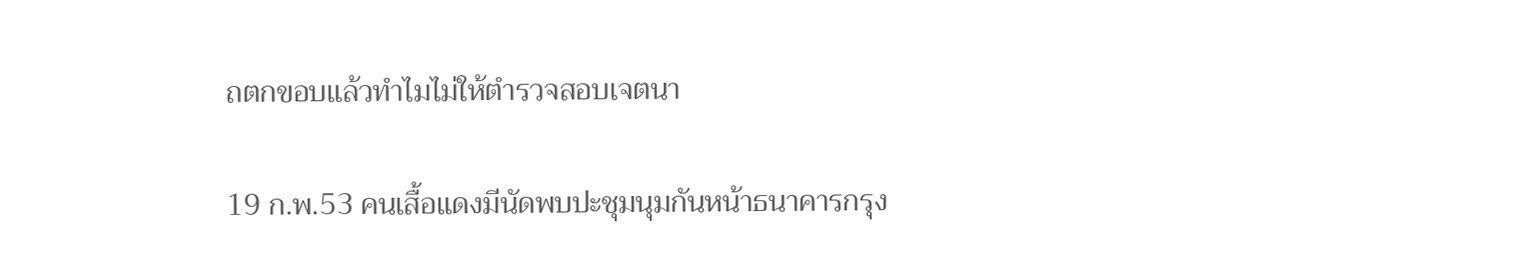ถตกขอบแล้วทำไมไม่ให้ตำรวจสอบเจตนา

19 ก.พ.53 คนเสื้อแดงมีนัดพบปะชุมนุมกันหน้าธนาคารกรุง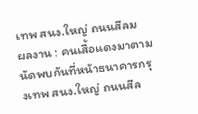เทพ สนง.ใหญ่ ถนนสีลม
ผลงาน : คนเสื้อแดงมาตามนัดพบกันที่หน้าธนาคารกรุงเทพ สนง.ใหญ่ ถนนสีล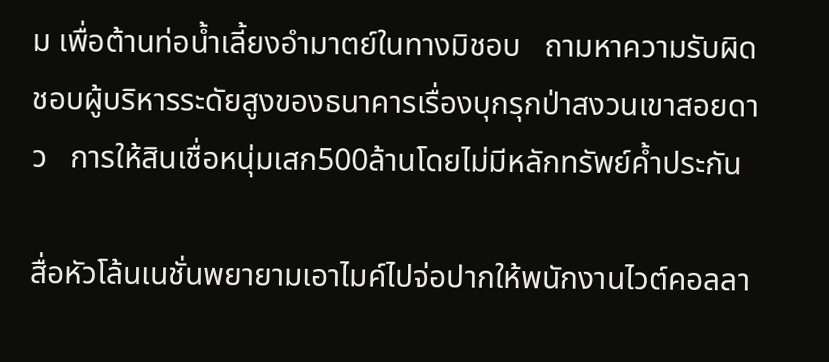ม เพื่อต้านท่อน้ำเลี้ยงอำมาตย์ในทางมิชอบ   ถามหาความรับผิดชอบผู้บริหารระดัยสูงของธนาคารเรื่องบุกรุกป่าสงวนเขาสอยดาว   การให้สินเชื่อหนุ่มเสก500ล้านโดยไม่มีหลักทรัพย์ค้ำประกัน

สื่อหัวโล้นเนชั่นพยายามเอาไมค์ไปจ่อปากให้พนักงานไวต์คอลลา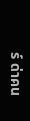ร์ ด่าคน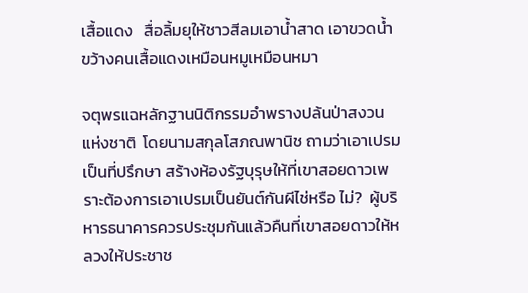เสื้อแดง   สื่อลิ้มยุให้ชาวสีลมเอาน้ำสาด เอาขวดน้ำขว้างคนเสื้อแดงเหมือนหมูเหมือนหมา

จตุพรแฉหลักฐานนิติกรรมอำพรางปล้นป่าสงวนแห่งชาติ  โดยนามสกุลโสภณพานิช ถามว่าเอาเปรมเป็นที่ปรึกษา สร้างห้องรัฐบุรุษให้ที่เขาสอยดาวเพราะต้องการเอาเปรมเป็นยันต์กันผีไช่หรือ ไม่?  ผู้บริหารธนาคารควรประชุมกันแล้วคืนที่เขาสอยดาวให้หลวงให้ประชาช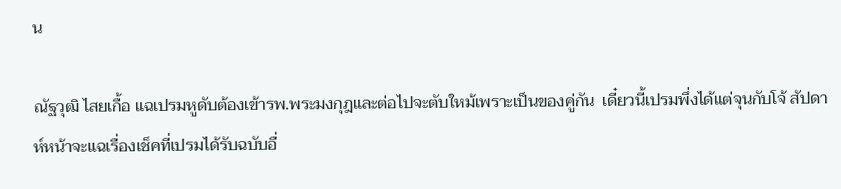น

ณัฐวุฒิ ไสยเกื้อ แฉเปรมหูดับต้องเข้ารพ.พระมงกุฎและต่อไปจะตับใหม้เพราะเป็นของคู่กัน  เดี๋ยวนี้เปรมพึ่งได้แต่จุนกับโจ้ สัปดาห์หน้าจะแฉเรื่องเช็คที่เปรมได้รับฉบับอื่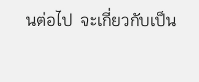นต่อไป  จะเกี่ยวกับเป็น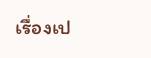เรื่องเป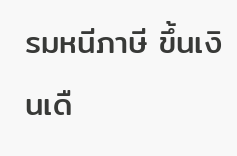รมหนีภาษี ขึ้นเงินเดื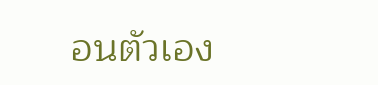อนตัวเอง